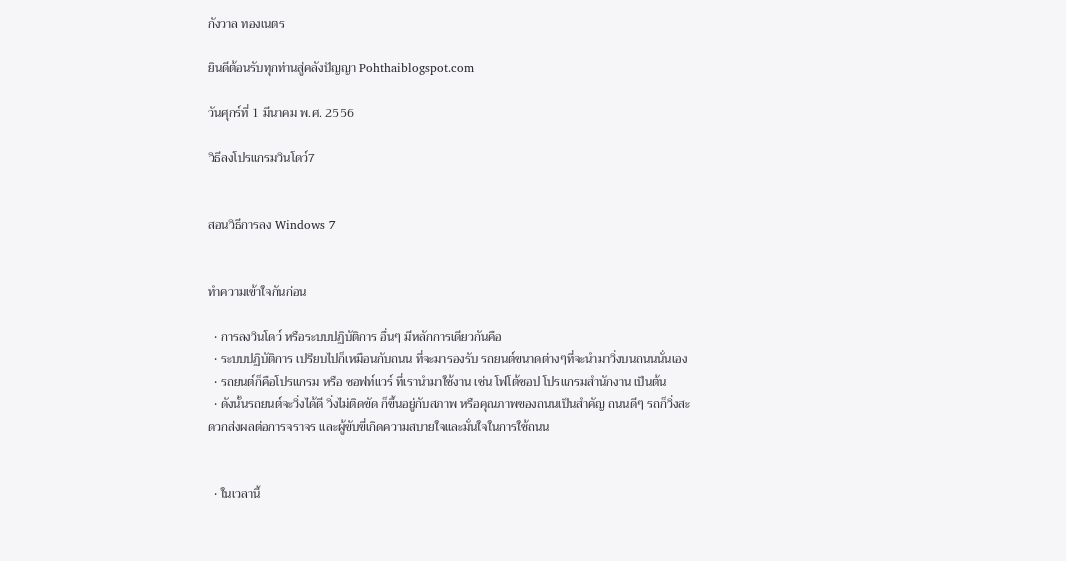กังวาล ทองเนตร

ยินดีต้อนรับทุกท่านสู่คลังปัญญา Pohthaiblogspot.com

วันศุกร์ที่ 1 มีนาคม พ.ศ. 2556

วิธีลงโปรแกรมวินโดว์7


สอนวิธีการลง Windows 7


ทำความเข้าใจกันก่อน

  • การลงวินโดว์ หรือระบบปฏิบัติการ อื่นๆ มีหลักการเดียวกันคือ
  • ระบบปฏิบัติการ เปรียบไปก็เหมือนกับถนน ที่จะมารองรับ รถยนต์ขนาดต่างๆที่จะนำมาวิ่งบนถนนนั่นเอง
  • รถยนต์ก็คือโปรแกรม หรือ ซอฟท์แวร์ ที่เรานำมาใช้งาน เช่น โฟโต้ชอป โปรแกรมสำนักงาน เป็นต้น
  • ดังนั้นรถยนต์จะวิ่งได้ดี วิ่งไม่ติดขัด ก็ขึ้นอยู่กับสภาพ หรือคุณภาพของถนนเป็นสำคัญ ถนนดีๆ รถก็วิ่งสะดวกส่งผลต่อการจราจร และผู้ขับขี่เกิดความสบายใจและมั่นใจในการใช้ถนน


  • ในเวลานี้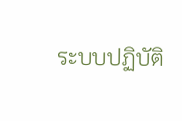ระบบปฏิบัติ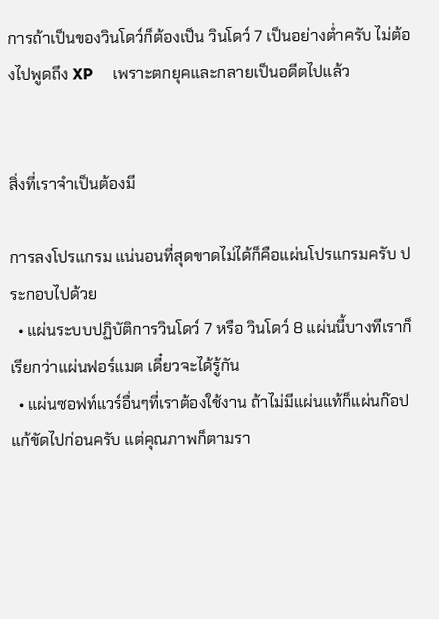การถ้าเป็นของวินโดว์ก็ต้องเป็น วินโดว์ 7 เป็นอย่างต่ำครับ ไม่ต้องไปพูดถึง XP     เพราะตกยุคและกลายเป็นอดีตไปแล้ว


สิ่งที่เราจำเป็นต้องมี

การลงโปรแกรม แน่นอนที่สุดขาดไม่ได้ก็คือแผ่นโปรแกรมครับ ประกอบไปด้วย
  • แผ่นระบบปฏิบัติการวินโดว์ 7 หรือ วินโดว์ 8 แผ่นนี้บางทีเราก็เรียกว่าแผ่นฟอร์แมต เดี๋ยวจะได้รู้กัน
  • แผ่นซอฟท์แวร์อื่นๆที่เราต้องใช้งาน ถ้าไม่มีแผ่นแท้ก็แผ่นก๊อปแก้ขัดไปก่อนครับ แต่คุณภาพก็ตามรา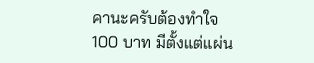คานะครับต้องทำใจ 100 บาท มีตั้งแต่แผ่น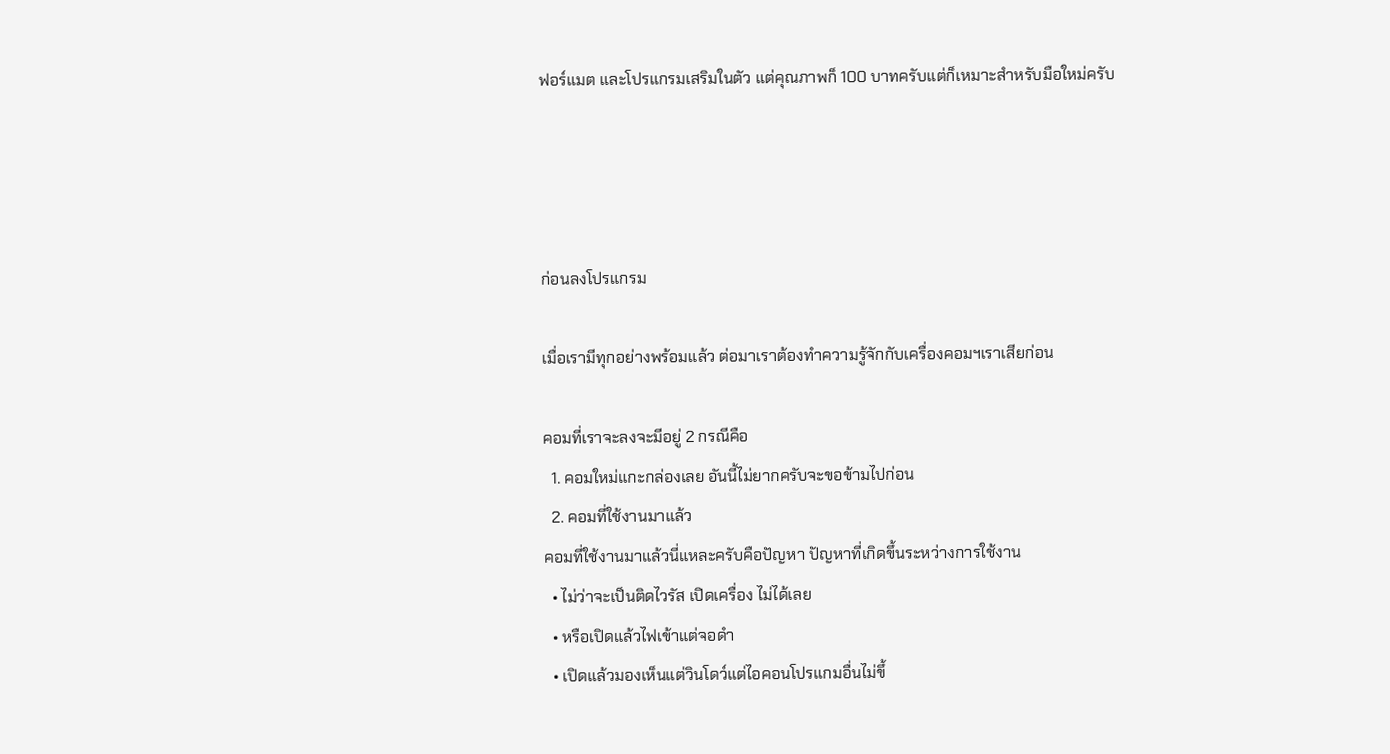ฟอร์แมต และโปรแกรมเสริมในตัว แต่คุณภาพก็ 100 บาทครับแต่ก็เหมาะสำหรับมือใหม่ครับ




ก่อนลงโปรแกรม

เมื่อเรามีทุกอย่างพร้อมแล้ว ต่อมาเราต้องทำความรู้จักกับเครื่องคอมฯเราเสียก่อน

คอมที่เราจะลงจะมีอยู่ 2 กรณีคือ
  1. คอมใหม่แกะกล่องเลย อันนี้ไม่ยากครับจะขอข้ามไปก่อน
  2. คอมที่ใช้งานมาแล้ว
คอมที่ใช้งานมาแล้วนี่แหละครับคือปัญหา ปัญหาที่เกิดขึ้นระหว่างการใช้งาน
  • ไม่ว่าจะเป็นติดไวรัส เปิดเครื่อง ไม่ได้เลย
  • หรือเปิดแล้วไฟเข้าแต่จอดำ
  • เปิดแล้วมองเห็นแต่วินโดว์แต่ไอคอนโปรแกมอื่นไม่ขึ้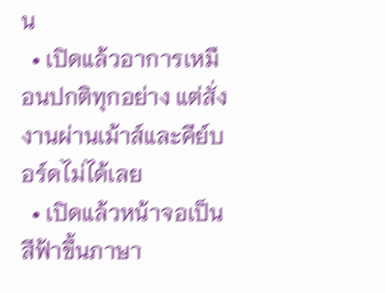น
  • เปิดแล้วอาการเหมือนปกติทุกอย่าง แต่สั่งงานผ่านเม้าส์และคีย์บอร์ดไม่ได้เลย
  • เปิดแล้วหน้าจอเป็นสีฟ้าขึ้นภาษา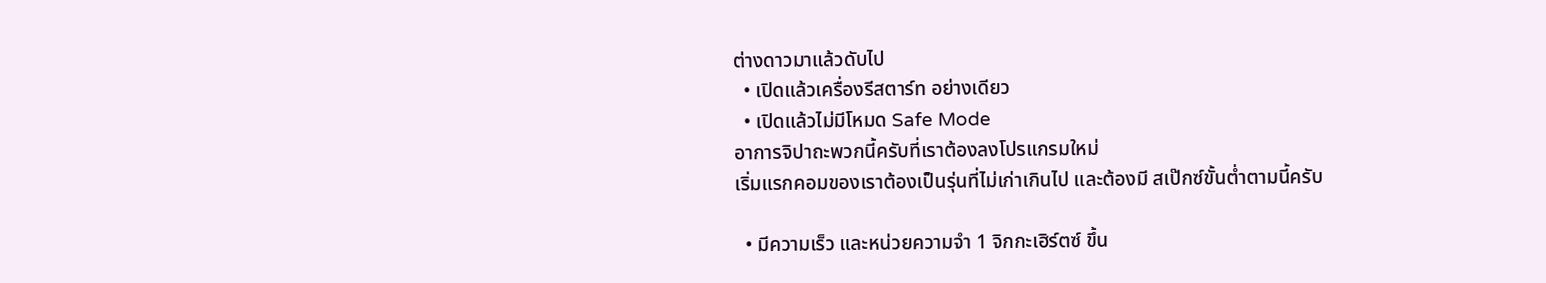ต่างดาวมาแล้วดับไป
  • เปิดแล้วเครื่องรีสตาร์ท อย่างเดียว
  • เปิดแล้วไม่มีโหมด Safe Mode
อาการจิปาถะพวกนี้ครับที่เราต้องลงโปรแกรมใหม่
เริ่มแรกคอมของเราต้องเป็นรุ่นที่ไม่เก่าเกินไป และต้องมี สเป๊กซ์ขั้นต่ำตามนี้ครับ

  • มีความเร็ว และหน่วยความจำ 1 จิกกะเฮิร์ตซ์ ขึ้น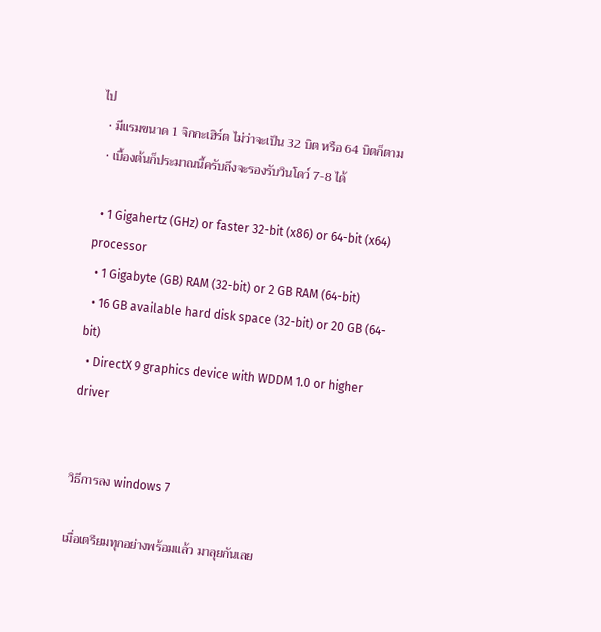ไป
  • มีแรมขนาด 1 จิกกะเฮิร์ต ไม่ว่าจะเป็น 32 บิต หรือ 64 บิตก็ตาม
  • เบื้องต้นก็ประมาณนี้ครับถึงจะรองรับวินโดว์ 7-8 ได้

  • 1 Gigahertz (GHz) or faster 32-bit (x86) or 64-bit (x64) processor
  • 1 Gigabyte (GB) RAM (32-bit) or 2 GB RAM (64-bit)
  • 16 GB available hard disk space (32-bit) or 20 GB (64-bit)
  • DirectX 9 graphics device with WDDM 1.0 or higher driver


วิธีการลง windows 7

เมื่อเตรียมทุกอย่างพร้อมแล้ว มาลุยกันเลย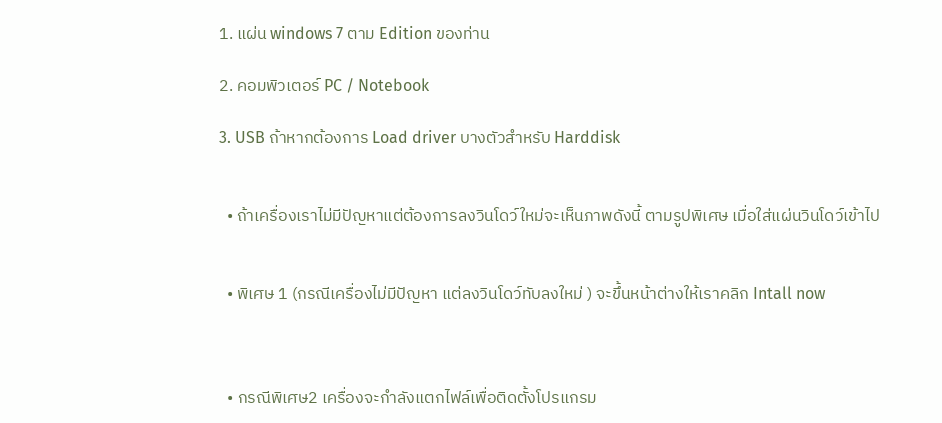1. แผ่น windows 7 ตาม Edition ของท่าน

2. คอมพิวเตอร์ PC / Notebook

3. USB ถ้าหากต้องการ Load driver บางตัวสำหรับ Harddisk


  • ถ้าเครื่องเราไม่มีปัญหาแต่ต้องการลงวินโดว์ใหม่จะเห็นภาพดังนี้ ตามรูปพิเศษ เมื่อใส่แผ่นวินโดว์เข้าไป


  • พิเศษ 1 (กรณีเครื่องไม่มีปัญหา แต่ลงวินโดว์ทับลงใหม่ ) จะขึ้นหน้าต่างให้เราคลิก Intall now



  • กรณีพิเศษ2 เครื่องจะกำลังแตกไฟล์เพื่อติดตั้งโปรแกรม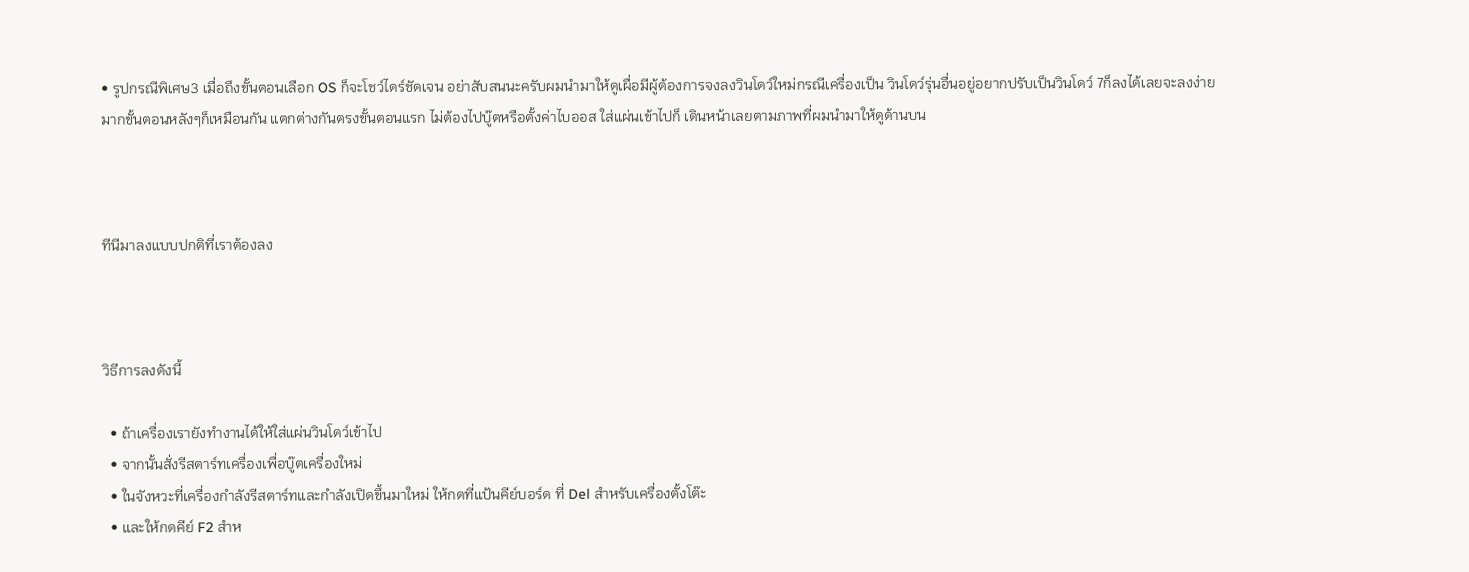• รูปกรณีพิเศษ3 เมื่อถึงขั้นตอนเลือก OS ก็จะโชว์ไดร์ชัดเจน อย่าสับสนนะครับผมนำมาให้ดูเผื่อมีผู้ต้องการจงลงวินโดว์ใหม่กรณีเครื่องเป็น วินโดว์รุ่นอื่นอยู่อยากปรับเป็นวินโดว์ 7ก็ลงได้เลยจะลงง่ายมากขั้นตอนหลังๆก็เหมือนกัน แตกต่างกันตรงขั้นตอนแรก ไม่ต้องไปบู๊ตหรือตั้งค่าไบออส ใส่แผ่นเข้าไปก็ เดินหน้าเลยตามภาพที่ผมนำมาให้ดูด้านบน



ทีนีมาลงแบบปกติที่เราต้องลง



วิธีการลงดังนี้

  • ถ้าเครื่องเรายังทำงานได้ให้ใส่แผ่นวินโดว์เข้าไป
  • จากนั้นสั่งรีสตาร์ทเครื่องเพื่อบู๊ตเครื่องใหม่
  • ในจังหวะที่เครื่องกำลังรีสตาร์ทและกำลังเปิดขึ้นมาใหม่ ให้กดที่แป้นคีย์บอร์ด ที่ Del สำหรับเครื่องตั้งโต๊ะ
  • และให้กดคีย์ F2 สำห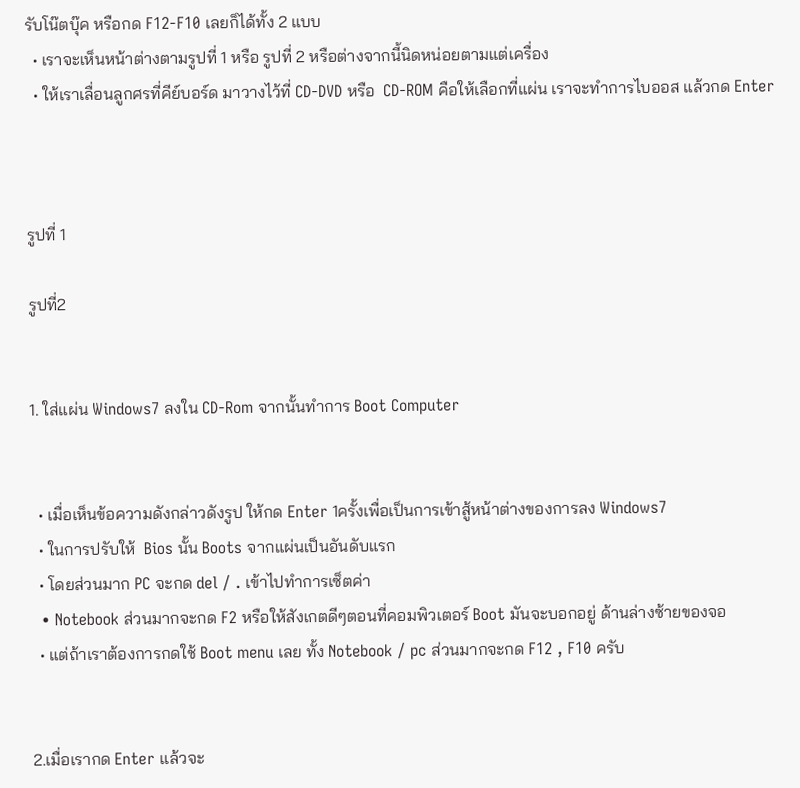รับโน๊ตบุ๊ค หรือกด F12-F10 เลยก็ได้ทั้ง 2 แบบ
  • เราจะเห็นหน้าต่างตามรูปที่ 1 หรือ รูปที่ 2 หรือต่างจากนี้นิดหน่อยตามแต่เครื่อง
  • ให้เราเลื่อนลูกศรที่คีย์บอร์ด มาวางไว้ที่ CD-DVD หรือ  CD-ROM คือให้เลือกที่แผ่น เราจะทำการไบออส แล้วกด Enter



รูปที่ 1

รูปที่2


1. ใส่แผ่น Windows7 ลงใน CD-Rom จากนั้นทำการ Boot Computer


  • เมื่อเห็นข้อความดังกล่าวดังรูป ให้กด Enter 1ครั้งเพื่อเป็นการเข้าสู้หน้าต่างของการลง Windows7
  • ในการปรับให้  Bios นั้น Boots จากแผ่นเป็นอันดับแรก
  • โดยส่วนมาก PC จะกด del / . เข้าไปทำการเซ็ตค่า
  • Notebook ส่วนมากจะกด F2 หรือให้สังเกตดีๆตอนที่คอมพิวเตอร์ Boot มันจะบอกอยู่ ด้านล่างซ้ายของจอ
  • แต่ถ้าเราต้องการกดใช้ Boot menu เลย ทั้ง Notebook / pc ส่วนมากจะกด F12 , F10 ครับ


2.เมื่อเรากด Enter แล้วจะ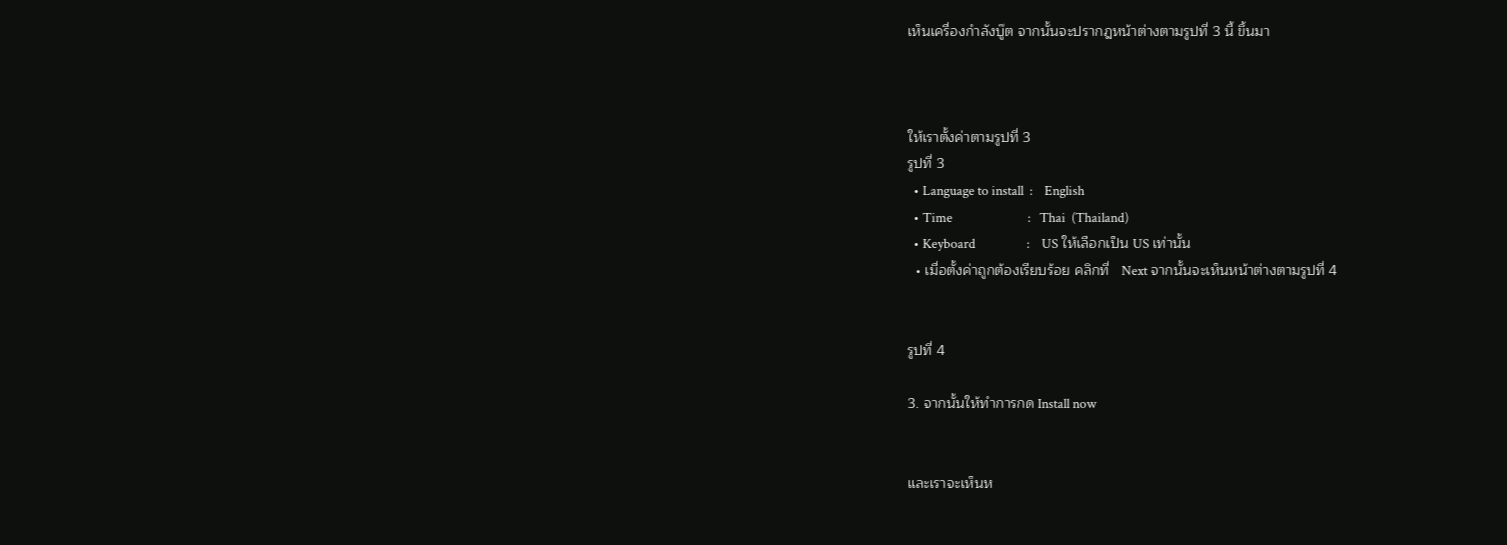เห็นเครื่องกำลังบู๊ต จากนั้นจะปรากฎหน้าต่างตามรูปที่ 3 นี้ ขึ้นมา



ให้เราตั้งค่าตามรูปที่ 3
รูปที่ 3
  • Language to install  :    English
  • Time                         :   Thai  (Thailand)
  • Keyboard                 :    US ให้เลือกเป็น US เท่านั้น
  • เมื่อตั้งค่าถูกต้องเรียบร้อย คลิกที่   Next จากนั้นจะเห็นหน้าต่างตามรูปที่ 4


รูปที่ 4

3. จากนั้นให้ทำการกด Install now


และเราจะเห็นห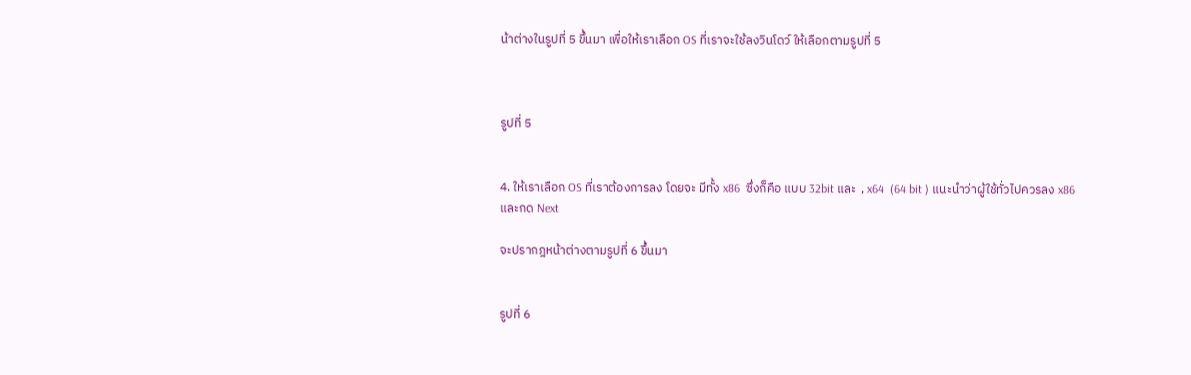น้าต่างในรูปที่ 5 ขึ้นมา เพื่อให้เราเลือก OS ที่เราจะใช้ลงวินโดว์ ให้เลือกตามรูปที่ 5



รูปที่ 5


4. ให้เราเลือก OS ที่เราต้องการลง โดยจะ มีทั้ง x86  ซึ่งก็คือ แบบ 32bit และ  , x64  (64 bit ) แนะนำว่าผู้ใช้ทั่วไปควรลง x86 และกด Next

จะปรากฎหน้าต่างตามรูปที่ 6 ขึ้นมา


รูปที่ 6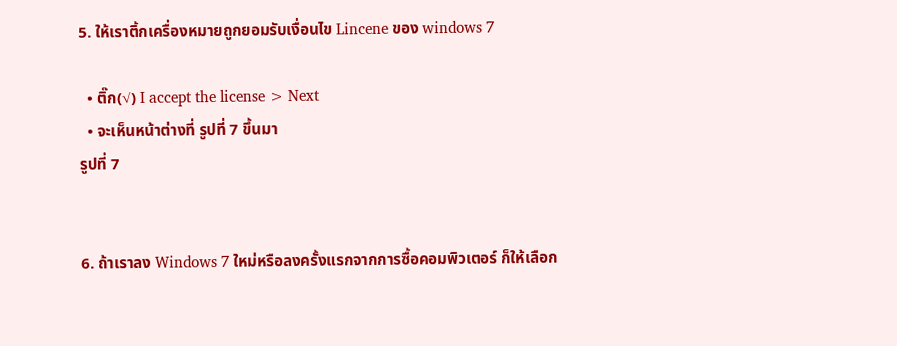5. ให้เราติ้กเครื่องหมายถูกยอมรับเงื่อนไข Lincene ของ windows 7

  • ติ๊ก(√) I accept the license > Next
  • จะเห็นหน้าต่างที่ รูปที่ 7 ขึ้นมา
รูปที่ 7


6. ถ้าเราลง Windows 7 ใหม่หรือลงครั้งแรกจากการซื้อคอมพิวเตอร์ ก็ให้เลือก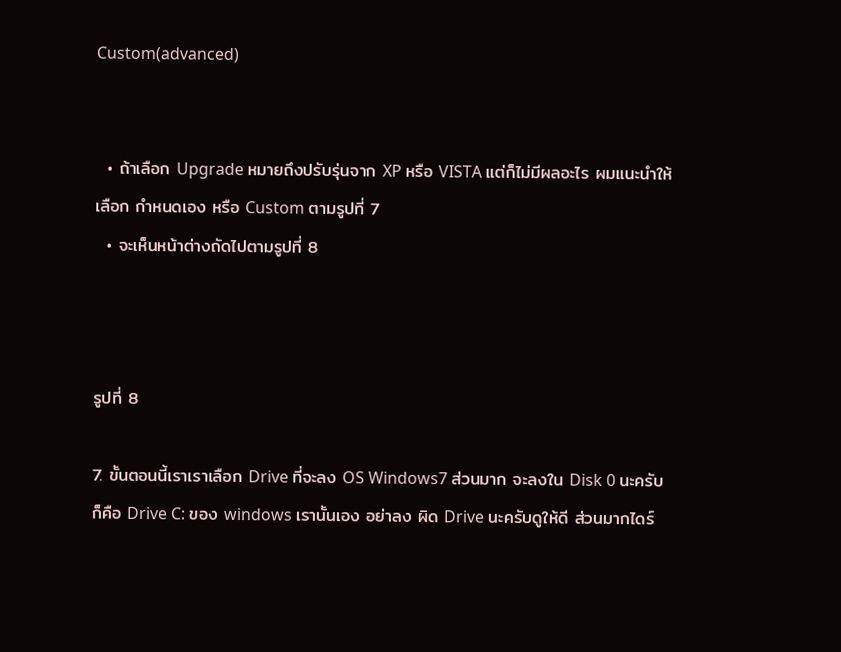Custom(advanced)


  • ถ้าเลือก Upgrade หมายถึงปรับรุ่นจาก XP หรือ VISTA แต่ก็ไม่มีผลอะไร ผมแนะนำให้เลือก กำหนดเอง หรือ Custom ตามรูปที่ 7
  • จะเห็นหน้าต่างถัดไปตามรูปที่ 8



รูปที่ 8

7. ขั้นตอนนี้เราเราเลือก Drive ที่จะลง OS Windows7 ส่วนมาก จะลงใน Disk 0 นะครับ ก็คือ Drive C: ของ windows เรานั้นเอง อย่าลง ผิด Drive นะครับดูให้ดี ส่วนมากไดร์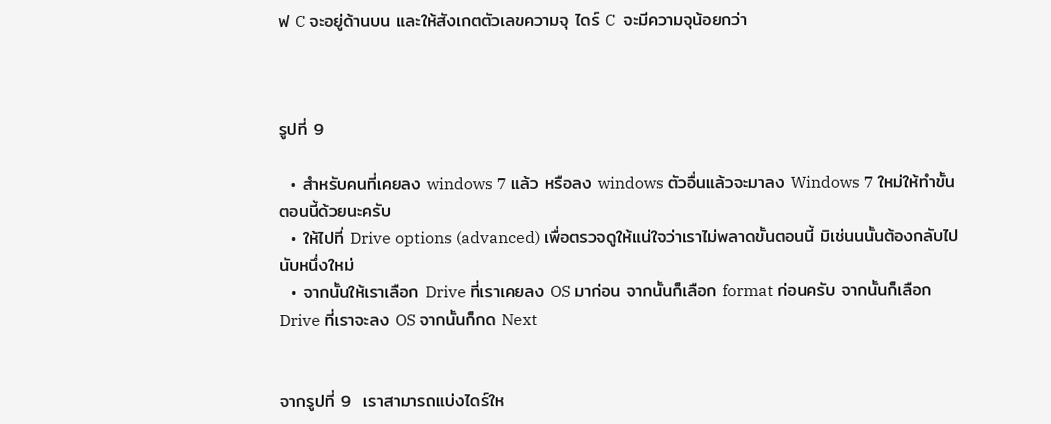ฟ C จะอยู่ด้านบน และให้สังเกตตัวเลขความจุ ไดร์ C  จะมีความจุน้อยกว่า



รูปที่ 9

  • สำหรับคนที่เคยลง windows 7 แล้ว หรือลง windows ตัวอื่นแล้วจะมาลง Windows 7 ใหม่ให้ทำขั้นตอนนี้ด้วยนะครับ
  • ให้ไปที่ Drive options (advanced) เพื่อตรวจดูให้แน่ใจว่าเราไม่พลาดขั้นตอนนี้ มิเช่นนนั้นต้องกลับไปนับหนึ่งใหม่
  • จากนั้นให้เราเลือก Drive ที่เราเคยลง OS มาก่อน จากนั้นก็เลือก format ก่อนครับ จากนั้นก็เลือก Drive ที่เราจะลง OS จากนั้นก็กด Next


จากรูปที่ 9  เราสามารถแบ่งไดร์ให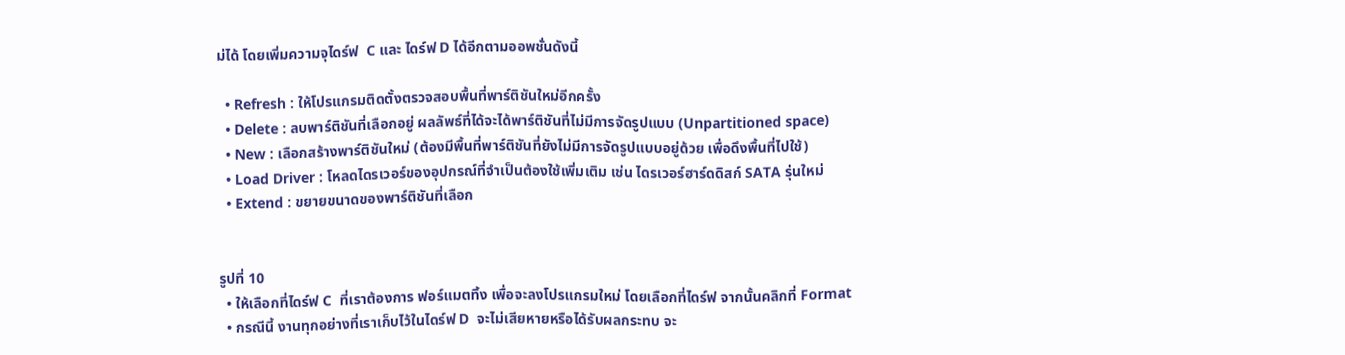ม่ได้ โดยเพิ่มความจุไดร์ฟ  C และ ไดร์ฟ D ได้อีกตามออพชั่นดังนี้

  • Refresh : ให้โปรแกรมติดตั้งตรวจสอบพื้นที่พาร์ติชันใหม่อีกครั้ง
  • Delete : ลบพาร์ติชันที่เลือกอยู่ ผลลัพธ์ที่ได้จะได้พาร์ติชันที่ไม่มีการจัดรูปแบบ (Unpartitioned space)
  • New : เลือกสร้างพาร์ติชันใหม่ (ต้องมีพื้นที่พาร์ติชันที่ยังไม่มีการจัดรูปแบบอยู่ด้วย เพื่อดึงพื้นที่ไปใช้)
  • Load Driver : โหลดไดรเวอร์ของอุปกรณ์ที่จำเป็นต้องใช้เพิ่มเติม เช่น ไดรเวอร์ฮาร์ดดิสก์ SATA รุ่นใหม่
  • Extend : ขยายขนาดของพาร์ติชันที่เลือก


รูปที่ 10
  • ให้เลือกที่ไดร์ฟ C  ที่เราต้องการ ฟอร์แมตทิ้ง เพื่อจะลงโปรแกรมใหม่ โดยเลือกที่ไดร์ฟ จากนั้นคลิกที่ Format
  • กรณีนี้ งานทุกอย่างที่เราเก็บไว้ในไดร์ฟ D  จะไม่เสียหายหรือได้รับผลกระทบ จะ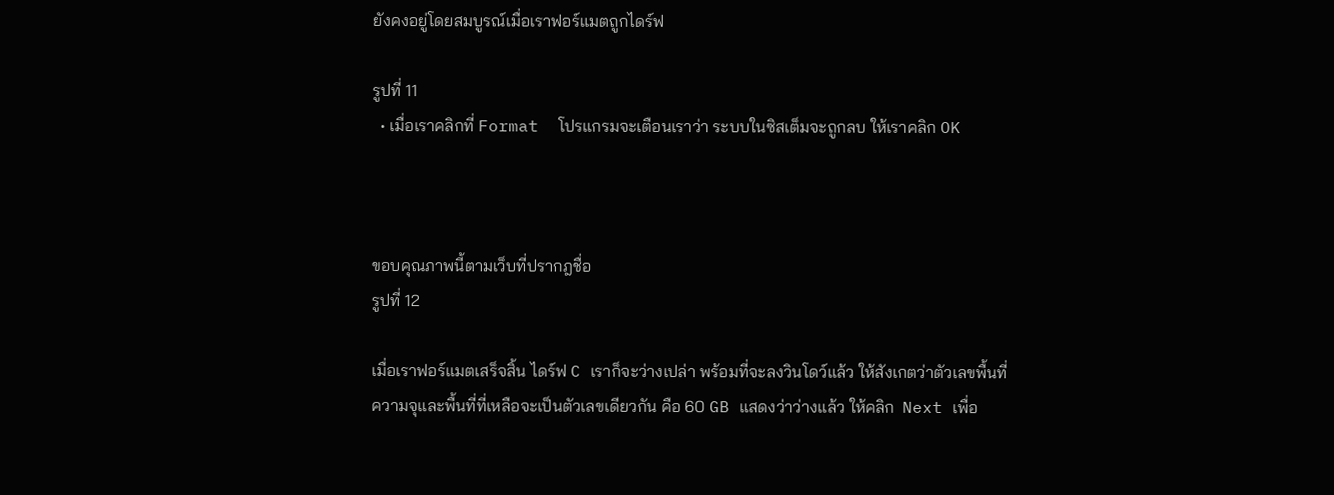ยังคงอยู่โดยสมบูรณ์เมื่อเราฟอร์แมตถูกไดร์ฟ

รูปที่ 11
  • เมื่อเราคลิกที่ Format  โปรแกรมจะเตือนเราว่า ระบบในซิสเต็มจะถูกลบ ให้เราคลิก OK



ขอบคุณภาพนี้ตามเว็บที่ปรากฎชื่อ
รูปที่ 12

เมื่อเราฟอร์แมตเสร็จสิ้น ไดร์ฟ C เราก็จะว่างเปล่า พร้อมที่จะลงวินโดว์แล้ว ให้สังเกตว่าตัวเลขพื้นที่ความจุและพื้นที่ที่เหลือจะเป็นตัวเลขเดียวกัน คือ 60 GB แสดงว่าว่างแล้ว ให้คลิก  Next เพื่อ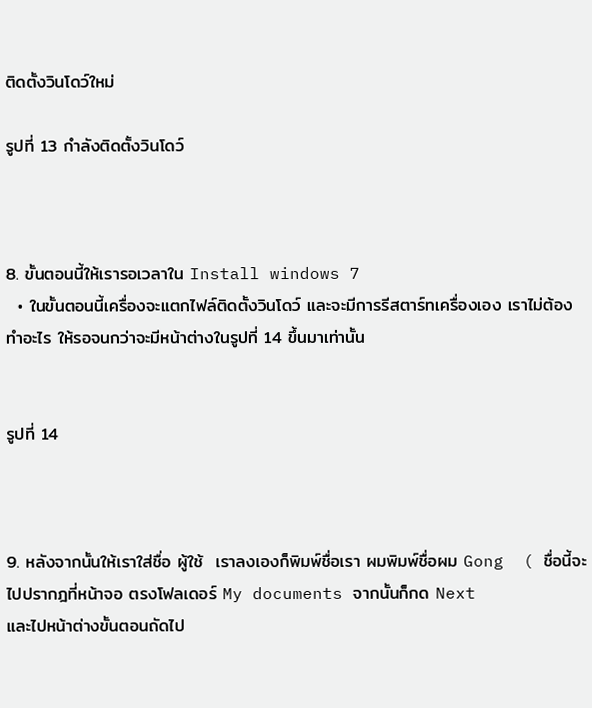ติดตั้งวินโดว์ใหม่

รูปที่ 13 กำลังติดตั้งวินโดว์



8. ขั้นตอนนี้ให้เรารอเวลาใน Install windows 7
  • ในขั้นตอนนี้เครื่องจะแตกไฟล์ติดตั้งวินโดว์ และจะมีการรีสตาร์ทเครื่องเอง เราไม่ต้องทำอะไร ให้รอจนกว่าจะมีหน้าต่างในรูปที่ 14 ขึ้นมาเท่านั้น


รูปที่ 14



9. หลังจากนั้นให้เราใส่ชื่อ ผู้ใช้  เราลงเองก็พิมพ์ชื่อเรา ผมพิมพ์ชื่อผม Gong  ( ชื่อนี้จะไปปรากฎที่หน้าจอ ตรงโฟลเดอร์ My documents จากนั้นก็กด Next
และไปหน้าต่างขั้นตอนถัดไป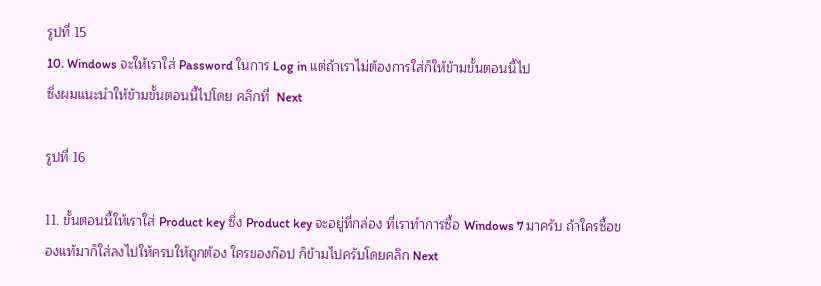รูปที่ 15
10. Windows จะให้เราใส่ Password ในการ Log in แต่ถ้าเราไม่ต้องการใส่ก็ให้ข้ามขั้นตอนนี้ไป
ซึ่งผมแนะนำให้ข้ามขั้นตอนนี้ไปโดย คลิกที่  Next

รูปที่ 16

11. ขั้นตอนนี้ให้เราใส่ Product key ซึ่ง Product key จะอยู่ที่กล่อง ที่เราทำการซื้อ Windows 7 มาครับ ถ้าใครซื้อของแท้มาก็ใส่ลงไปให้ครบให้ถูกต้อง ใครของก๊อป ก็ข้ามไปครับโดยคลิก Next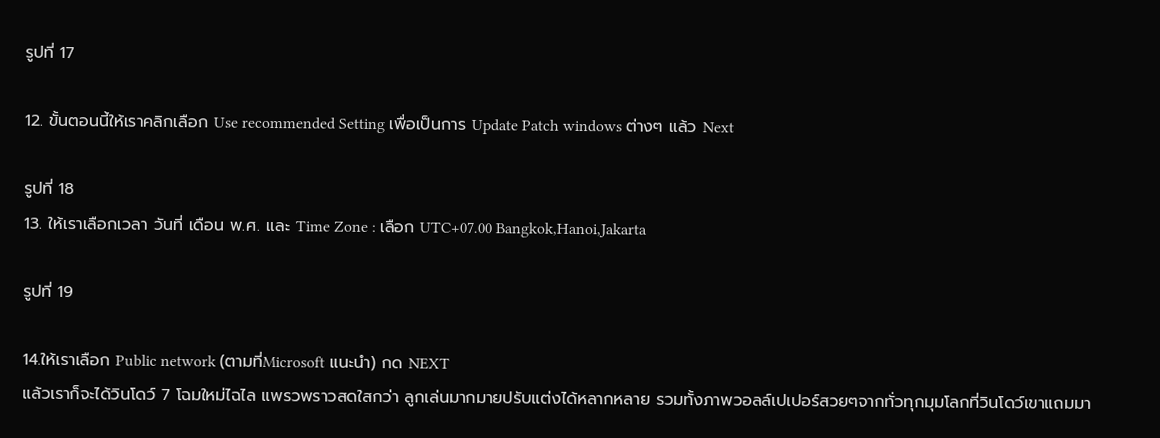รูปที่ 17

12. ขั้นตอนนี้ให้เราคลิกเลือก Use recommended Setting เพื่อเป็นการ Update Patch windows ต่างๆ แล้ว Next

รูปที่ 18
13. ให้เราเลือกเวลา วันที่ เดือน พ.ศ. และ Time Zone : เลือก UTC+07.00 Bangkok,Hanoi,Jakarta

รูปที่ 19

14.ให้เราเลือก Public network (ตามที่Microsoft แนะนำ) กด NEXT
แล้วเราก็จะได้วินโดว์ 7 โฉมใหม่ไฉไล แพรวพราวสดใสกว่า ลูกเล่นมากมายปรับแต่งได้หลากหลาย รวมทั้งภาพวอลล์เปเปอร์สวยๆจากทั่วทุกมุมโลกที่วินโดว์เขาแถมมา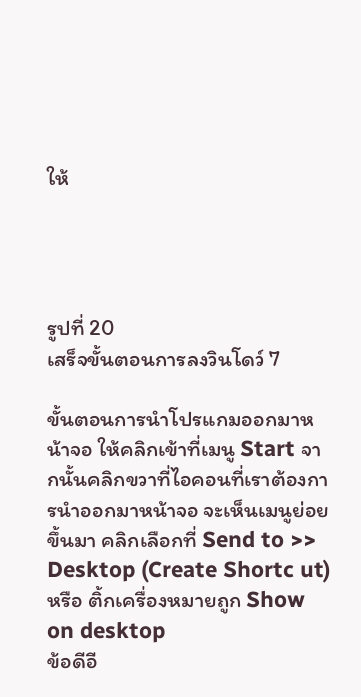ให้




รูปที่ 20
เสร็จขั้นตอนการลงวินโดว์ 7

ขั้นตอนการนำโปรแกมออกมาหน้าจอ ให้คลิกเข้าที่เมนู Start จากนั้นคลิกขวาที่ไอคอนที่เราต้องการนำออกมาหน้าจอ จะเห็นเมนูย่อยขึ้นมา คลิกเลือกที่ Send to >> Desktop (Create Shortc ut)   หรือ ติ้กเครื่องหมายถูก Show on desktop
ข้อดีอี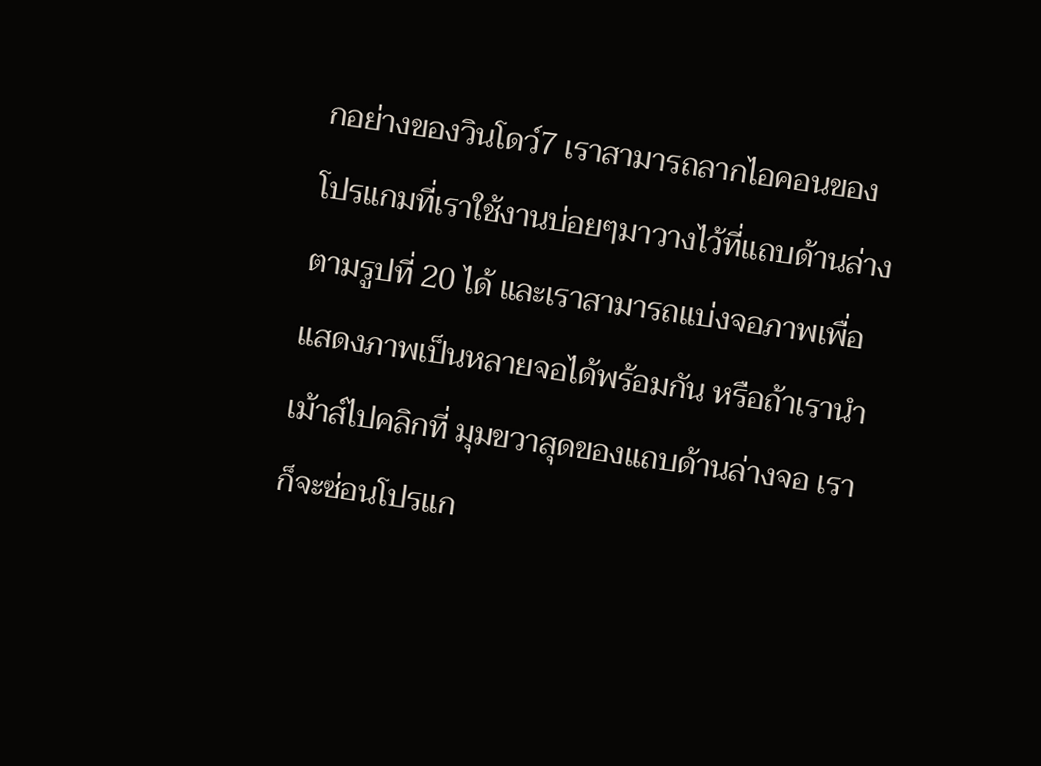กอย่างของวินโดว์7 เราสามารถลากไอคอนของโปรแกมที่เราใช้งานบ่อยๆมาวางไว้ที่แถบด้านล่างตามรูปที่ 20 ได้ และเราสามารถแบ่งจอภาพเพื่อแสดงภาพเป็นหลายจอได้พร้อมกัน หรือถ้าเรานำเม้าส์ไปคลิกที่ มุมขวาสุดของแถบด้านล่างจอ เราก็จะซ่อนโปรแก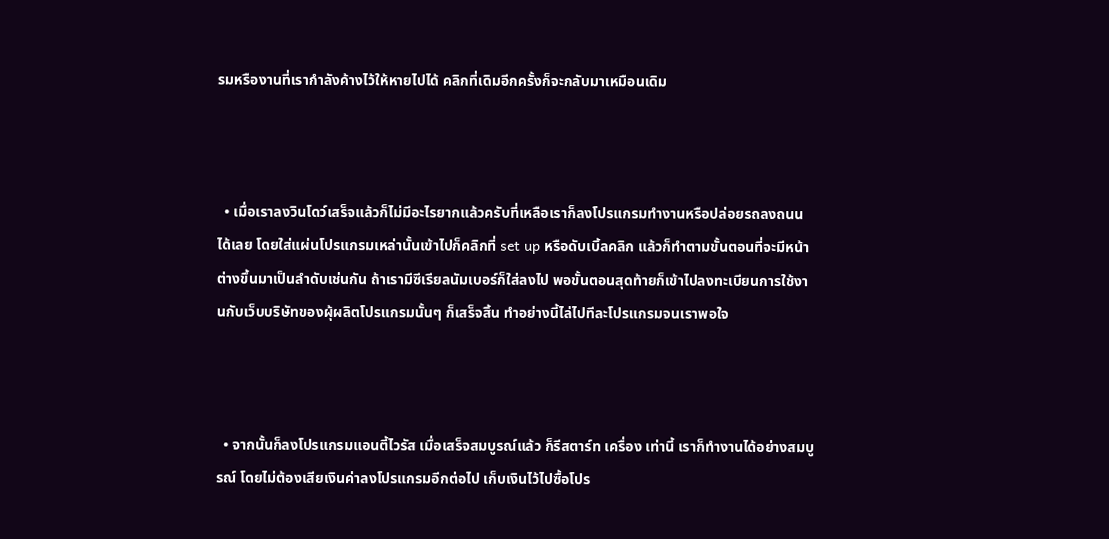รมหรืองานที่เรากำลังค้างไว้ให้หายไปได้ คลิกที่เดิมอีกครั้งก็จะกลับมาเหมือนเดิม



  • เมื่อเราลงวินโดว์เสร็จแล้วก็ไม่มีอะไรยากแล้วครับที่เหลือเราก็ลงโปรแกรมทำงานหรือปล่อยรถลงถนนได้เลย โดยใส่แผ่นโปรแกรมเหล่านั้นเข้าไปก็คลิกที่ set up หรือดับเบิ้ลคลิก แล้วก็ทำตามขั้นตอนที่จะมีหน้าต่างขึ้นมาเป็นลำดับเช่นกัน ถ้าเรามีซีเรียลนัมเบอร์ก็ใส่ลงไป พอขั้นตอนสุดท้ายก็เข้าไปลงทะเบียนการใช้งานกับเว็บบริษัทของผุ้ผลิตโปรแกรมนั้นๆ ก็เสร็จสิ้น ทำอย่างนี้ไล่ไปทีละโปรแกรมจนเราพอใจ



  • จากนั้นก็ลงโปรแกรมแอนตี้ไวรัส เมื่อเสร็จสมบูรณ์แล้ว ก็รีสตาร์ท เครื่อง เท่านี้ เราก็ทำงานได้อย่างสมบูรณ์ โดยไม่ต้องเสียเงินค่าลงโปรแกรมอีกต่อไป เก็บเงินไว้ไปซื้อโปร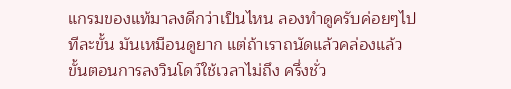แกรมของแท้มาลงดีกว่าเป็นไหน ลองทำดูครับค่อยๆไปทีละขั้น มันเหมือนดูยาก แต่ถ้าเราถนัดแล้วคล่องแล้ว ขั้นตอนการลงวินโดว์ใช้เวลาไม่ถึง ครึ่งชั่ว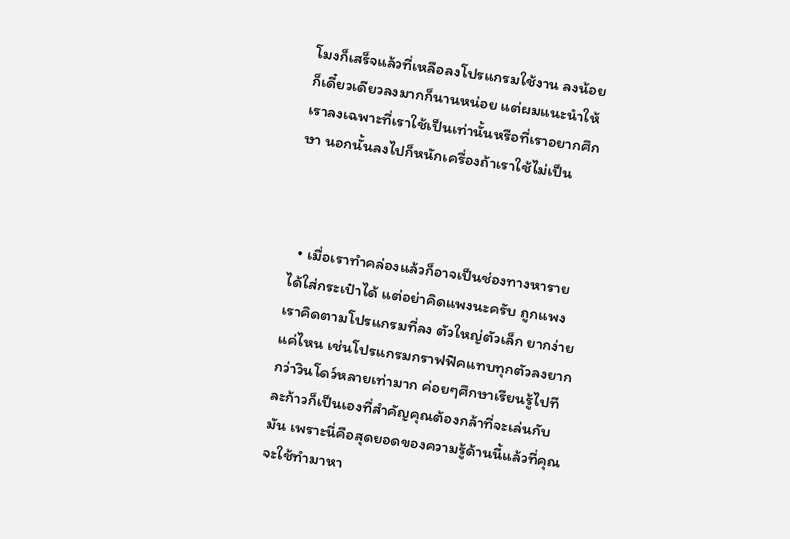โมงก็เสร็จแล้วที่เหลือลงโปรแกรมใช้งาน ลงน้อยก็เดี๋ยวเดียวลงมากก็นานหน่อย แต่ผมแนะนำให้เราลงเฉพาะที่เราใช้เป็นเท่านั้นหรือที่เราอยากศึกษา นอกนั้นลงไปก็หนักเครื่องถ้าเราใช้ไม่เป็น



  • เมื่อเราทำคล่องแล้วก็อาจเป็นช่องทางหารายได้ใส่กระเป๋าได้ แต่อย่าคิดแพงนะครับ ถูกแพงเราคิดตามโปรแกรมที่ลง ตัวใหญ่ตัวเล็ก ยากง่ายแค่ไหน เช่นโปรแกรมกราฟฟิคแทบทุกตัวลงยากกว่าวินโดว์หลายเท่ามาก ค่อยๆศึกษาเรียนรู้ไปทีละก้าวก็เป็นเองที่สำคัญคุณต้องกล้าที่จะเล่นกับมัน เพราะนี่คือสุดยอดของความรู้ด้านนี้แล้วที่คุณจะใช้ทำมาหา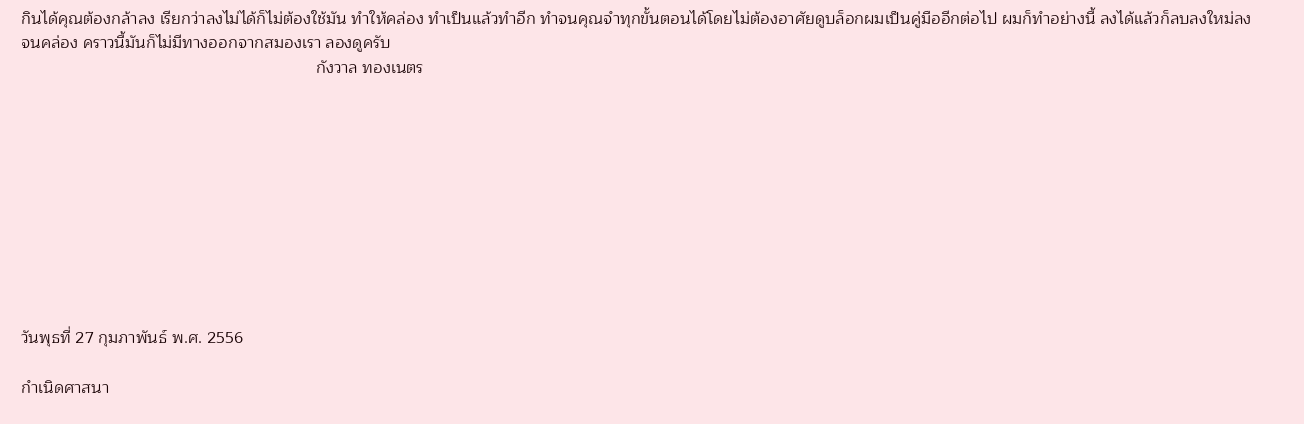กินได้คุณต้องกล้าลง เรียกว่าลงไม่ได้ก็ไม่ต้องใช้มัน ทำให้คล่อง ทำเป็นแล้วทำอีก ทำจนคุณจำทุกขั้นตอนได้โดยไม่ต้องอาศัยดูบล็อกผมเป็นคู่มืออีกต่อไป ผมก็ทำอย่างนี้ ลงได้แล้วก็ลบลงใหม่ลงจนคล่อง คราวนี้มันก็ไม่มีทางออกจากสมองเรา ลองดูครับ
                                                                กังวาล ทองเนตร










วันพุธที่ 27 กุมภาพันธ์ พ.ศ. 2556

กำเนิดศาสนา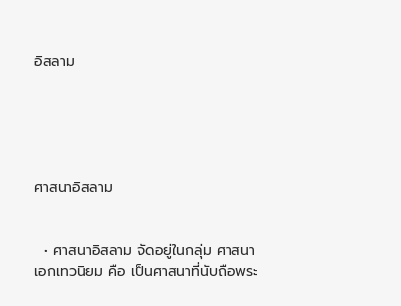อิสลาม





ศาสนาอิสลาม


  • ศาสนาอิสลาม จัดอยู่ในกลุ่ม ศาสนา เอกเทวนิยม คือ เป็นศาสนาที่นับถือพระ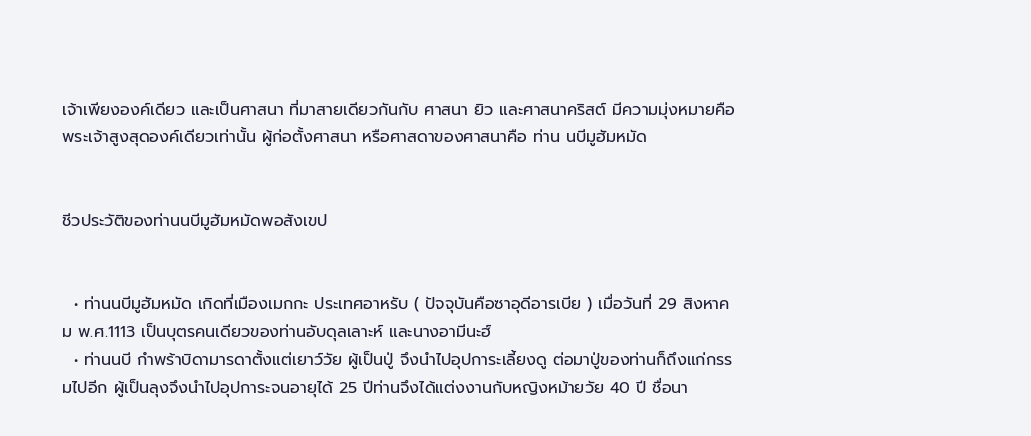เจ้าเพียงองค์เดียว และเป็นศาสนา ที่มาสายเดียวกันกับ ศาสนา ยิว และศาสนาคริสต์ มีความมุ่งหมายคือ พระเจ้าสูงสุดองค์เดียวเท่านั้น ผู้ก่อตั้งศาสนา หรือศาสดาของศาสนาคือ ท่าน นบีมูฮัมหมัด


ชีวประวัติของท่านนบีมูฮัมหมัดพอสังเขป


  • ท่านนบีมูฮัมหมัด เกิดที่เมืองเมกกะ ประเทศอาหรับ ( ปัจจุบันคือซาอุดีอารเบีย ) เมื่อวันที่ 29 สิงหาคม พ.ศ.1113 เป็นบุตรคนเดียวของท่านอับดุลเลาะห์ และนางอามีนะฮ์
  • ท่านนบี กำพร้าบิดามารดาตั้งแต่เยาว์วัย ผู้เป็นปู่ จึงนำไปอุปการะเลี้ยงดู ต่อมาปู่ของท่านก็ถึงแก่กรรมไปอีก ผู้เป็นลุงจึงนำไปอุปการะจนอายุได้ 25 ปีท่านจึงได้แต่งงานกับหญิงหม้ายวัย 40 ปี ชื่อนา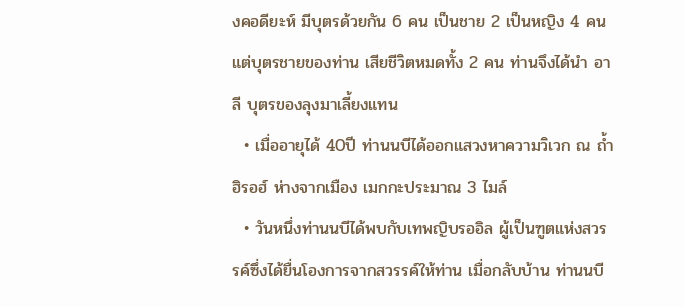งคอดียะห์ มีบุตรด้วยกัน 6 คน เป็นชาย 2 เป็นหญิง 4 คน แต่บุตรชายของท่าน เสียชีวิตหมดทั้ง 2 คน ท่านจึงได้นำ อาลี บุตรของลุงมาเลี้ยงแทน
  • เมื่ออายุได้ 40ปี ท่านนบีได้ออกแสวงหาความวิเวก ณ ถ้ำ ฮิรอฮ์ ห่างจากเมือง เมกกะประมาณ 3 ไมล์
  • วันหนึ่งท่านนบีได้พบกับเทพญิบรออิล ผู้เป็นฑูตแห่งสวรรค์ซึ่งได้ยื่นโองการจากสวรรค์ให้ท่าน เมื่อกลับบ้าน ท่านนบี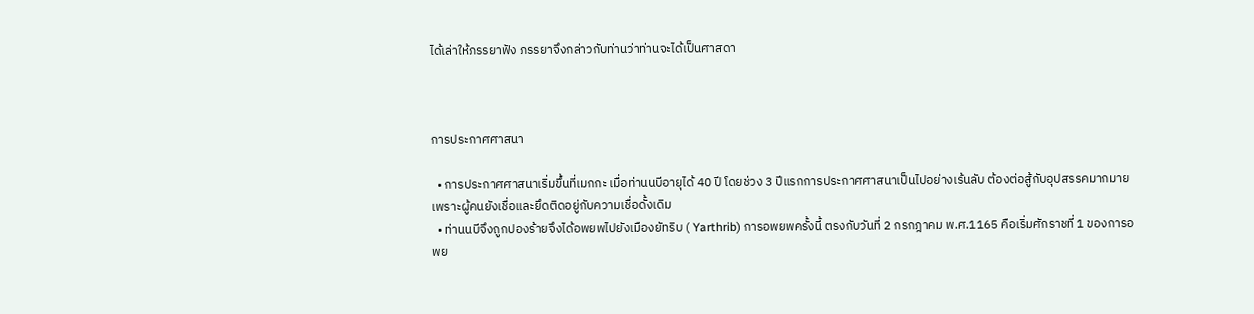ได้เล่าให้ภรรยาฟัง ภรรยาจึงกล่าวกับท่านว่าท่านจะได้เป็นศาสดา



การประกาศศาสนา

  • การประกาศศาสนาเริ่มขึ้นที่เมกกะ เมื่อท่านนบีอายุได้ 40 ปี โดยช่วง 3 ปีแรกการประกาศศาสนาเป็นไปอย่างเร้นลับ ต้องต่อสู้กับอุปสรรคมากมาย เพราะผู้คนยังเชื่อและยึดติดอยู่กับความเชื่อดั้งเดิม
  • ท่านนบีจึงถูกปองร้ายจึงได้อพยพไปยังเมืองยัทริบ ( Yarthrib) การอพยพครั้งนี้ ตรงกับวันที่ 2 กรกฎาคม พ.ศ.1165 คือเริ่มศักราชที่ 1 ของการอพย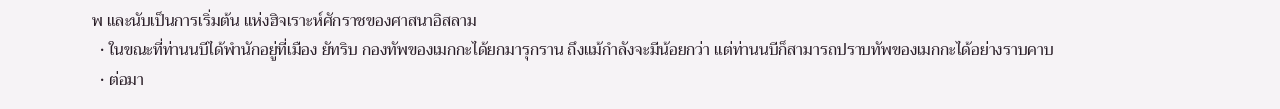พ และนับเป็นการเริ่มต้น แห่งฮิจเราะห์ศักราชของศาสนาอิสลาม
  • ในขณะที่ท่านนบีได้พำนักอยู่ที่เมือง ยัทริบ กองทัพของเมกกะได้ยกมารุกราน ถึงแม้กำลังจะมีน้อยกว่า แต่ท่านนบีก็สามารถปราบทัพของเมกกะได้อย่างราบคาบ
  • ต่อมา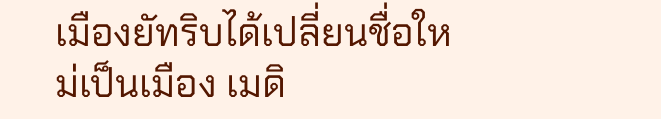เมืองยัทริบได้เปลี่ยนชื่อใหม่เป็นเมือง เมดิ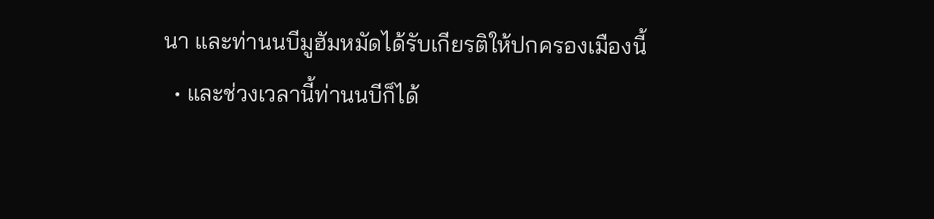นา และท่านนบีมูฮัมหมัดได้รับเกียรติให้ปกครองเมืองนี้
  • และช่วงเวลานี้ท่านนบีก็ได้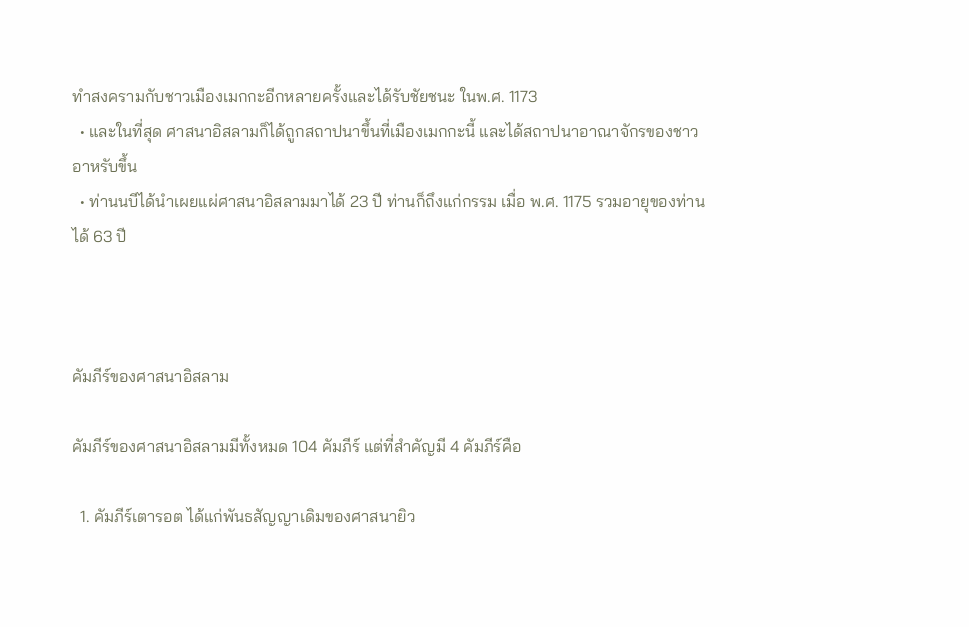ทำสงครามกับชาวเมืองเมกกะอีกหลายครั้งและได้รับชัยชนะ ในพ.ศ. 1173
  • และในที่สุด ศาสนาอิสลามก็ได้ถูกสถาปนาขึ้นที่เมืองเมกกะนี้ และได้สถาปนาอาณาจักรของชาวอาหรับขึ้น
  • ท่านนบีได้นำเผยแผ่ศาสนาอิสลามมาได้ 23 ปี ท่านก็ถึงแก่กรรม เมื่อ พ.ศ. 1175 รวมอายุของท่านได้ 63 ปี



คัมภีร์ของศาสนาอิสลาม

คัมภีร์ของศาสนาอิสลามมีทั้งหมด 104 คัมภีร์ แต่ที่สำคัญมี 4 คัมภีร์คือ

  1. คัมภีร์เตารอต ได้แก่พันธสัญญาเดิมของศาสนายิว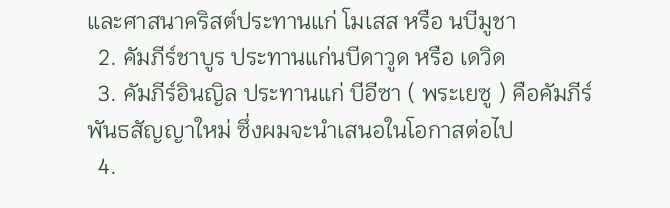และศาสนาคริสต์ประทานแก่ โมเสส หรือ นบีมูชา
  2. คัมภีร์ชาบูร ประทานแก่นบีดาวูด หรือ เดวิด
  3. คัมภีร์อินญิล ประทานแก่ บีอีซา ( พระเยซู ) คือคัมภีร์ พันธสัญญาใหม่ ซึ่งผมจะนำเสนอในโอกาสต่อไป
  4.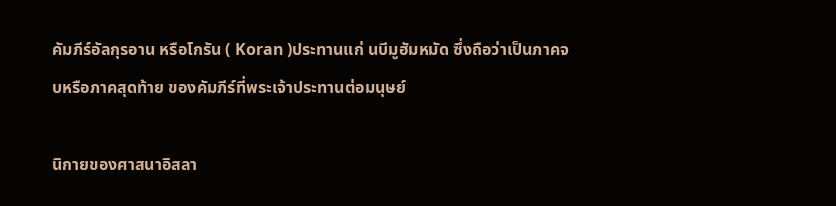คัมภีร์อัลกุรอาน หรือโกรัน ( Koran )ประทานแก่ นบีมูฮัมหมัด ซึ่งถือว่าเป็นภาคจบหรือภาคสุดท้าย ของคัมภีร์ที่พระเจ้าประทานต่อมนุษย์

นิกายของศาสนาอิสลา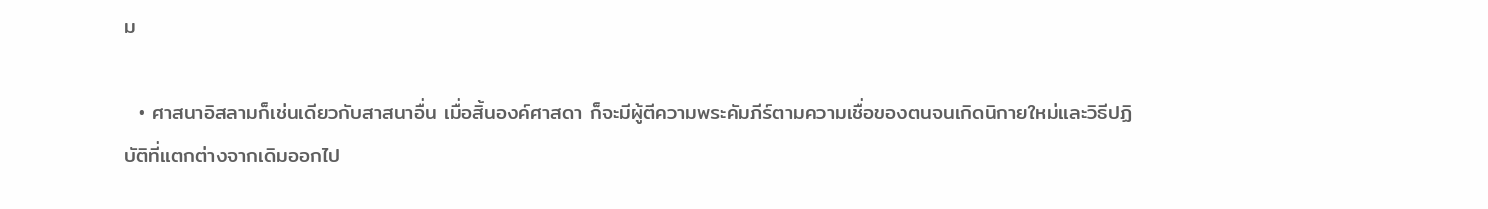ม

  • ศาสนาอิสลามก็เช่นเดียวกับสาสนาอื่น เมื่อสิ้นองค์ศาสดา ก็จะมีผู้ตีความพระคัมภีร์ตามความเชื่อของตนจนเกิดนิกายใหม่และวิธีปฏิบัติที่แตกต่างจากเดิมออกไป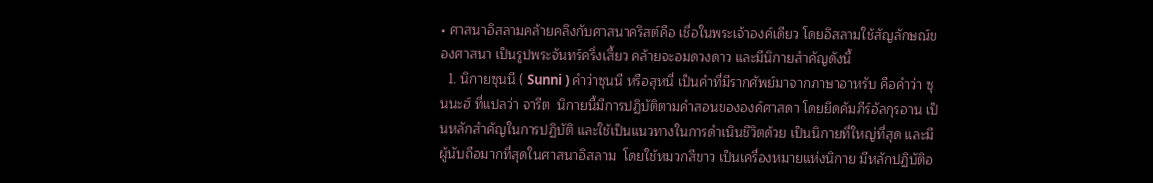• ศาสนาอิสลามคล้ายคลึงกับศาสนาคริสต์คือ เชื่อในพระเจ้าองค์เดียว โดยอิสลามใช้สัญลักษณ์ของศาสนา เป็นรูปพระจันทร์ครึ่งเสี้ยว คล้ายจะอมดวงดาว และมีนิกายสำคัญดังนี้
  1. นิกายซุนนี ( Sunni ) คำว่าซุนนี หรือสุหนี่ เป็นคำที่มีรากศัพย์มาจากภาษาอาหรับ คือคำว่า ซุนนะฮ์ ที่แปลว่า จารีต  นิกายนี้มีการปฏิบัติตามคำสอนขององค์ศาสดา โดยยึดคัมภีร์อัลกุรอาน เป็นหลักสำคัญในการปฏิบัติ และใช้เป็นแนวทางในการดำเนินชีวิตด้วย เป็นนิกายที่ใหญ่ที่สุด และมีผู้นับถือมากที่สุดในศาสนาอิสลาม  โดยใช้หมวกสีขาว เป็นเครื่องหมายแห่งนิกาย มีหลักปฏิบัติอ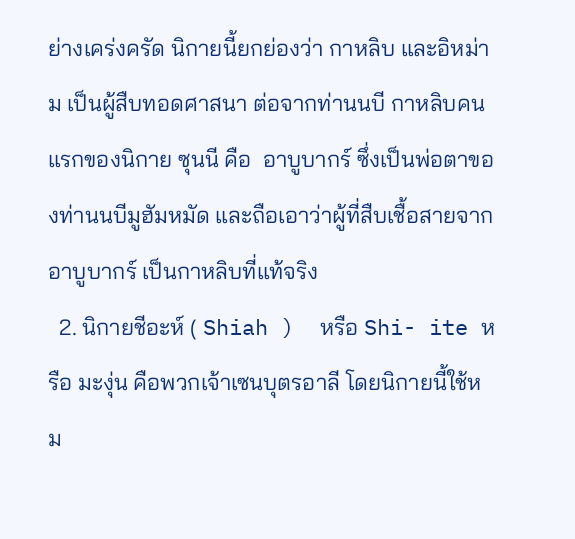ย่างเคร่งครัด นิกายนี้ยกย่องว่า กาหลิบ และอิหม่าม เป็นผู้สืบทอดศาสนา ต่อจากท่านนบี กาหลิบคนแรกของนิกาย ซุนนี คือ  อาบูบากร์ ซึ่งเป็นพ่อตาของท่านนบีมูฮัมหมัด และถือเอาว่าผู้ที่สืบเชื้อสายจาก อาบูบากร์ เป็นกาหลิบที่แท้จริง
  2. นิกายชีอะห์ ( Shiah )  หรือ Shi- ite หรือ มะงุ่น คือพวกเจ้าเซนบุตรอาลี โดยนิกายนี้ใช้หม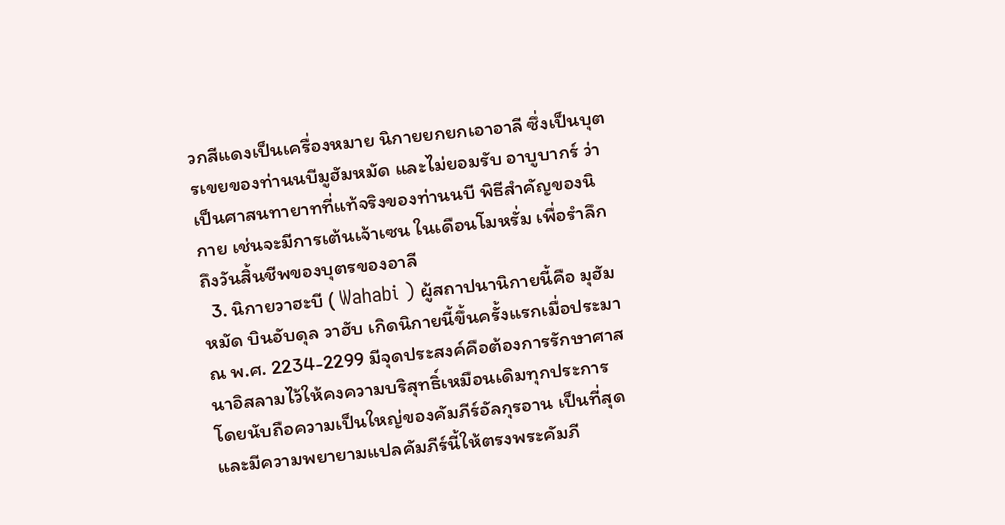วกสีแดงเป็นเครื่องหมาย นิกายยกยกเอาอาลี ซึ่งเป็นบุตรเขยของท่านนบีมูฮัมหมัด และไม่ยอมรับ อาบูบากร์ ว่าเป็นศาสนทายาทที่แท้จริงของท่านนบี พิธีสำคัญของนิกาย เช่นจะมีการเต้นเจ้าเซน ในเดือนโมหรั่ม เพื่อรำลึกถึงวันสิ้นชีพของบุตรของอาลี
  3. นิกายวาฮะบี ( Wahabi ) ผู้สถาปนานิกายนี้คือ มุฮัมหมัด บินอับดุล วาฮับ เกิดนิกายนี้ขึ้นครั้งแรกเมื่อประมาณ พ.ศ. 2234-2299 มีจุดประสงค์คือต้องการรักษาศาสนาอิสลามไว้ให้คงความบริสุทธิ์เหมือนเดิมทุกประการ โดยนับถือความเป็นใหญ่ของคัมภีร์อัลกุรอาน เป็นที่สุด และมีความพยายามแปลคัมภีร์นี้ให้ตรงพระคัมภี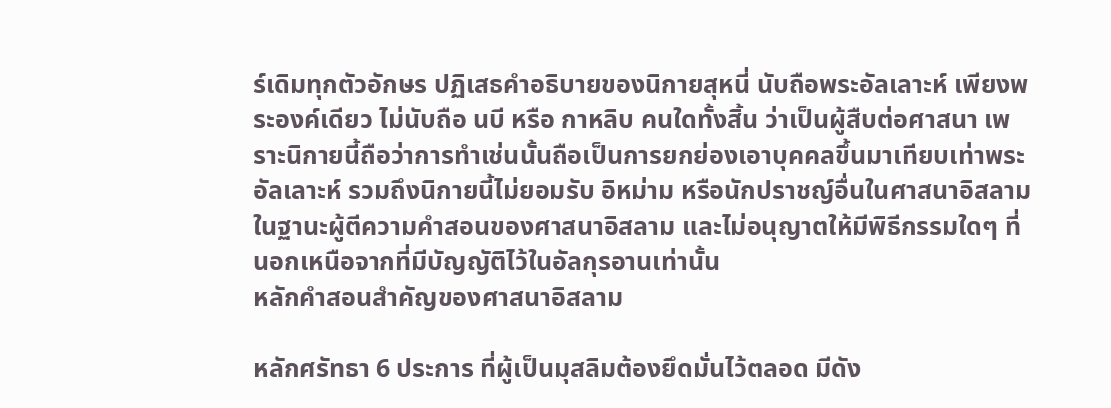ร์เดิมทุกตัวอักษร ปฏิเสธคำอธิบายของนิกายสุหนี่ นับถือพระอัลเลาะห์ เพียงพระองค์เดียว ไม่นับถือ นบี หรือ กาหลิบ คนใดทั้งสิ้น ว่าเป็นผู้สืบต่อศาสนา เพราะนิกายนี้ถือว่าการทำเช่นนั้นถือเป็นการยกย่องเอาบุคคลขึ้นมาเทียบเท่าพระอัลเลาะห์ รวมถึงนิกายนี้ไม่ยอมรับ อิหม่าม หรือนักปราชญ์อื่นในศาสนาอิสลามในฐานะผู้ตีความคำสอนของศาสนาอิสลาม และไม่อนุญาตให้มีพิธีกรรมใดๆ ที่นอกเหนือจากที่มีบัญญัติไว้ในอัลกุรอานเท่านั้น
หลักคำสอนสำคัญของศาสนาอิสลาม

หลักศรัทธา 6 ประการ ที่ผู้เป็นมุสลิมต้องยึดมั่นไว้ตลอด มีดัง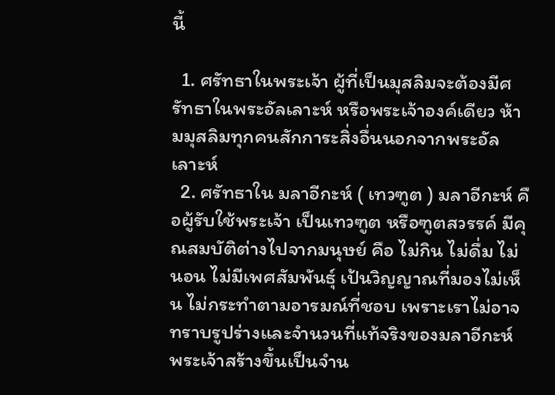นี้

  1. ศรัทธาในพระเจ้า ผู้ที่เป็นมุสลิมจะต้องมีศรัทธาในพระอัลเลาะห์ หรือพระเจ้าองค์เดียว ห้ามมุสลิมทุกคนสักการะสิ่งอื่นนอกจากพระอัลเลาะห์
  2. ศรัทธาใน มลาอีกะห์ ( เทวฑูต ) มลาอีกะห์ คือผู้รับใช้พระเจ้า เป็นเทวฑูต หรือฑูตสวรรค์ มีคุณสมบัติต่างไปจากมนุษย์ คือ ไม่กิน ไม่ดื่ม ไม่นอน ไม่มีเพศสัมพันธุ์ เป้นวิญญาณที่มองไม่เห็น ไม่กระทำตามอารมณ์ที่ชอบ เพราะเราไม่อาจทราบรูปร่างและจำนวนที่แท้จริงของมลาอีกะห์ พระเจ้าสร้างขึ้นเป็นจำน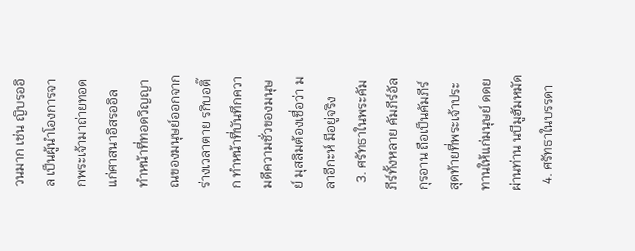วนมาก เช่น ญิบรออิล เป็นผู้นำโองการจากพระเจ้ามาถ่ายทอด แก่ศาสนาอิสรออิล ทำหน้าที่ทอดวิญญาณของมนุษย์ออกจากร่างเวลาตาย รกิบอติ๊ก ทำหน้าที่บันทึกความดีความชั่วของมนุษย์ มุสลิมต้องเชื่อว่า มลาอีกะห์ มีอยู่จริง
  3. ศรัทธาในพระคัมภีร์ทั้งหลาย คัมภีร์อัลกุรอาน ถือเป็นคัมภีร์สุดท้ายที่พระเจ้าประทานให้แก่มนุษย์ ดดยผ่านท่าน นบีมูฮัมหมัด
  4. ศรัทธาในบรรดา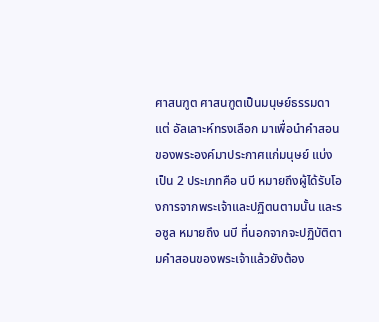ศาสนฑูต ศาสนฑูตเป็นมนุษย์ธรรมดา แต่ อัลเลาะห์ทรงเลือก มาเพื่อนำคำสอนของพระองค์มาประกาศแก่มนุษย์ แบ่งเป็น 2 ประเภทคือ นบี หมายถึงผู้ได้รับโองการจากพระเจ้าและปฏิตนตามนั้น และรอซูล หมายถึง นบี ที่นอกจากจะปฏิบัติตามคำสอนของพระเจ้าแล้วยังต้อง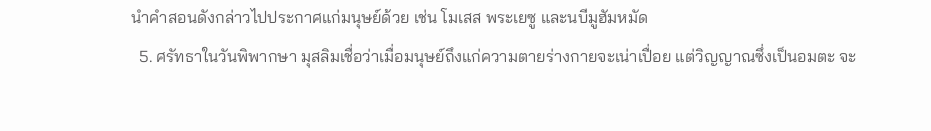นำคำสอนดังกล่าวไปประกาศแก่มนุษย์ด้วย เช่น โมเสส พระเยซู และนบีมูฮัมหมัด
  5. ศรัทธาในวันพิพากษา มุสลิมเชื่อว่าเมื่อมนุษย์ถึงแก่ความตายร่างกายจะเน่าเปื่อย แต่วิญญาณซึ่งเป็นอมตะ จะ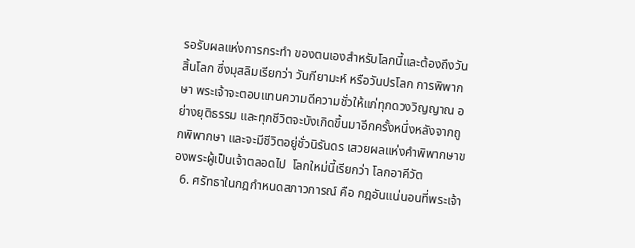รอรับผลแห่งการกระทำ ของตนเองสำหรับโลกนี้และต้องถึงวันสิ้นโลก ซึ่งมุสลิมเรียกว่า วันกียามะห์ หรือวันปรโลก การพิพากษา พระเจ้าจะตอบแทนความดีความชั่วให้แก่ทุกดวงวิญญาณ อย่างยุติธรรม และทุกชีวิตจะบังเกิดขึ้นมาอีกครั้งหนึ่งหลังจากถูกพิพากษา และจะมีชีวิตอยู่ชั่วนิรันดร เสวยผลแห่งคำพิพากษาของพระผู้เป็นเจ้าตลอดไป  โลกใหม่นี้เรียกว่า โลกอาคีวัต
  6. ศรัทธาในกฎกำหนดสภาวการณ์ คือ กฎอันแน่นอนที่พระเจ้า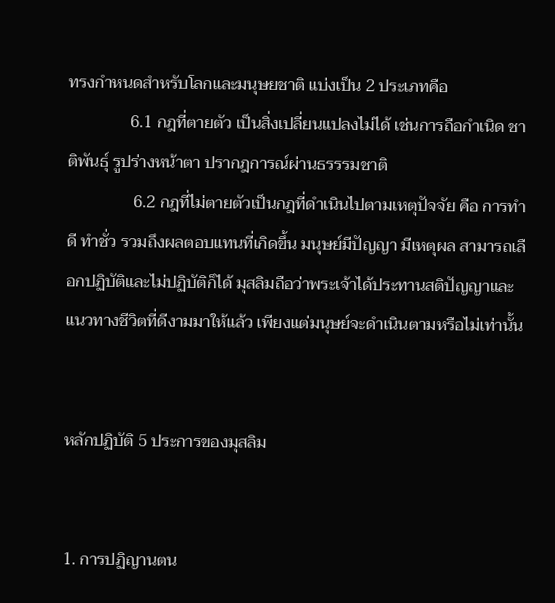ทรงกำหนดสำหรับโลกและมนุษยชาติ แบ่งเป็น 2 ประเภทคือ
               6.1 กฎที่ตายตัว เป็นสิ่งเปลี่ยนแปลงไม่ได้ เช่นการถือกำเนิด ชาติพันธุ์ รูปร่างหน้าตา ปรากฎการณ์ผ่านธรรรมชาติ
                6.2 กฎที่ไม่ตายตัวเป็นกฎที่ดำเนินไปตามเหตุปัจจัย คือ การทำดี ทำชั่ว รวมถึงผลตอบแทนที่เกิดขึ้น มนุษย์มีปัญญา มีเหตุผล สามารถเลือกปฏิบัติและไม่ปฏิบัติก็ได้ มุสลิมถือว่าพระเจ้าได้ประทานสติปัญญาและแนวทางชีวิตที่ดีงามมาให้แล้ว เพียงแต่มนุษย์จะดำเนินตามหรือไม่เท่านั้น


หลักปฏิบัติ 5 ประการของมุสลิม


1. การปฏิญานตน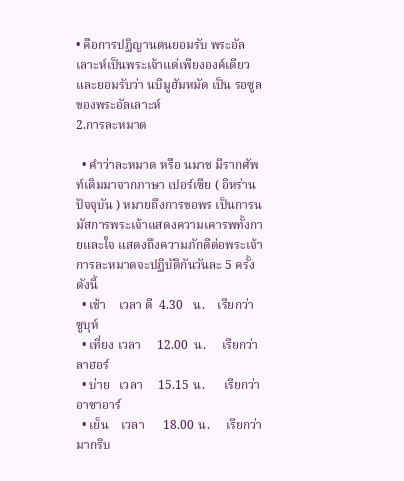• คือการปฏิญานตนยอมรับ พระอัลเลาะห์เป็นพระเจ้าแต่เพียงองค์เดียว และยอมรับว่า นบีมูฮัมหมัด เป็น รอซูล ของพระอัลเลาะห์
2.การละหมาด

  • คำว่าละหมาด หรือ นมาช มีรากศัพท์เดิมมาจากภาษา เปอร์เซีย ( อิหร่านปัจจุบัน ) หมายถึงการขอพร เป็นการนมัสการพระเจ้าแสดงความเคารพทั้งกายและใจ แสดงถึงความภักดีต่อพระเจ้า การละหมาดจะปฏิบัติกันวันละ 5 ครั้งดังนี้
  • เช้า    เวลา ตี  4.30   น.    เรียกว่า        ซูบุห์
  • เที่ยง เวลา     12.00  น.     เรียกว่า      ลาฮอร์
  • บ่าย   เวลา     15.15 น.      เรียกว่า      อาซาอาร์
  • เย็น    เวลา      18.00 น.     เรียกว่า      มากริบ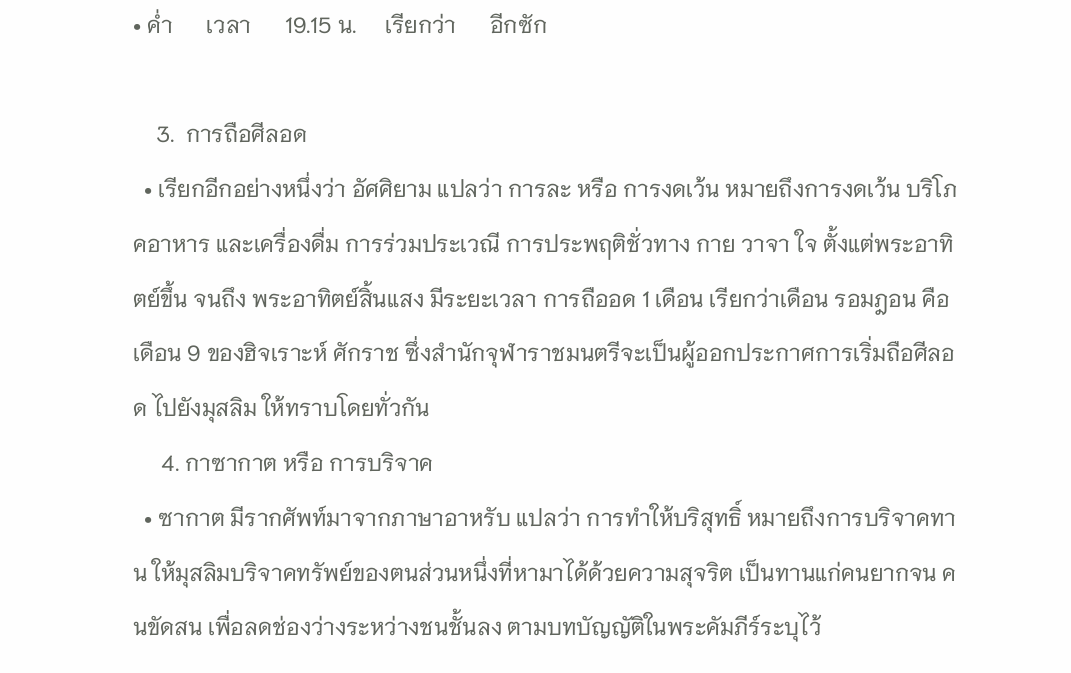• ค่ำ      เวลา      19.15 น.     เรียกว่า      อีกซัก

    3.  การถือศีลอด
  • เรียกอีกอย่างหนึ่งว่า อัศศิยาม แปลว่า การละ หรือ การงดเว้น หมายถึงการงดเว้น บริโภคอาหาร และเครื่องดื่ม การร่วมประเวณี การประพฤติชั่วทาง กาย วาจา ใจ ตั้งแต่พระอาทิตย์ขึ้น จนถึง พระอาทิตย์สิ้นแสง มีระยะเวลา การถืออด 1 เดือน เรียกว่าเดือน รอมฎอน คือ เดือน 9 ของฮิจเราะห์ ศักราช ซึ่งสำนักจุฬาราชมนตรีจะเป็นผู้ออกประกาศการเริ่มถือศีลอด ไปยังมุสลิม ให้ทราบโดยทั่วกัน
     4. กาซากาต หรือ การบริจาค
  • ซากาต มีรากศัพท์มาจากภาษาอาหรับ แปลว่า การทำให้บริสุทธิ์ หมายถึงการบริจาคทาน ให้มุสลิมบริจาคทรัพย์ของตนส่วนหนึ่งที่หามาได้ด้วยความสุจริต เป็นทานแก่คนยากจน คนขัดสน เพื่อลดช่องว่างระหว่างชนชั้นลง ตามบทบัญญัติในพระคัมภีร์ระบุไว้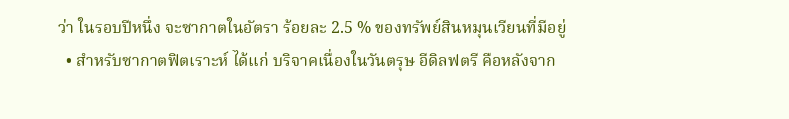ว่า ในรอบปีหนึ่ง จะซากาตในอัตรา ร้อยละ 2.5 % ของทรัพย์สินหมุนเวียนที่มีอยู่
  • สำหรับซากาตฟิตเราะห์ ได้แก่ บริจาคเนื่องในวันตรุษ อีดิลฟตรี คือหลังจาก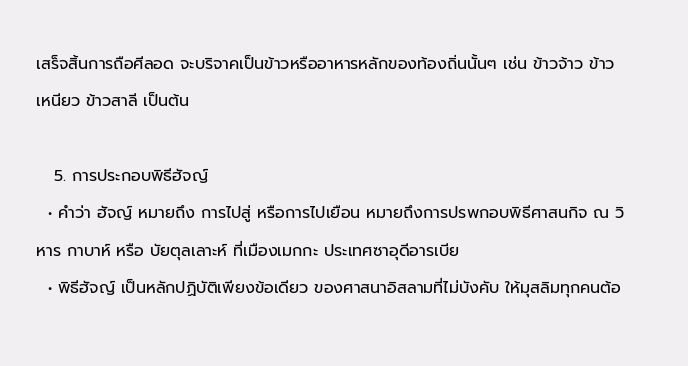เสร็จสิ้นการถือศีลอด จะบริจาคเป็นข้าวหรืออาหารหลักของท้องถิ่นนั้นๆ เช่น ข้าวจ้าว ข้าวเหนียว ข้าวสาลี เป็นต้น

   5. การประกอบพิธีฮัจญ์
  • คำว่า ฮัจญ์ หมายถึง การไปสู่ หรือการไปเยือน หมายถึงการปรพกอบพิธีศาสนกิจ ณ วิหาร กาบาห์ หรือ บัยตุลเลาะห์ ที่เมืองเมกกะ ประเทศซาอุดีอารเบีย
  • พิธีฮัจญ์ เป็นหลักปฏิบัติเพียงข้อเดียว ของศาสนาอิสลามที่ไม่บังคับ ให้มุสลิมทุกคนต้อ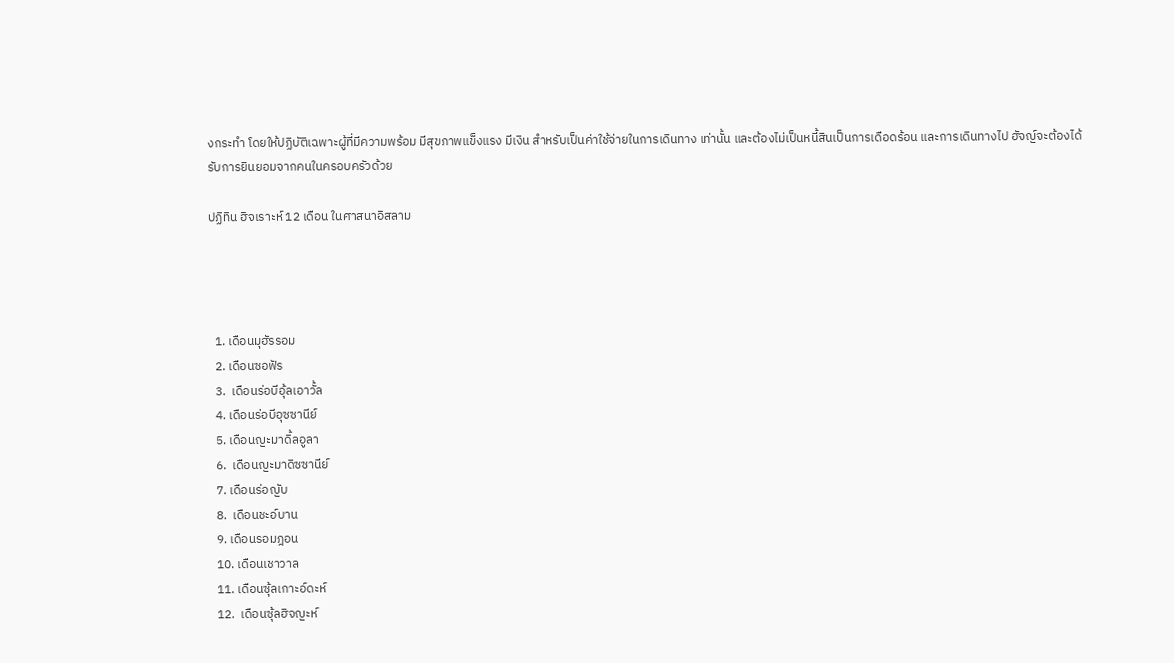งกระทำ โดยให้ปฏิบัติเฉพาะผู้ที่มีความพร้อม มีสุขภาพแข็งแรง มีเงิน สำหรับเป็นค่าใช้จ่ายในการเดินทาง เท่านั้น และต้องไม่เป็นหนี้สินเป็นการเดือดร้อน และการเดินทางไป ฮัจญ์จะต้องได้รับการยินยอมจากคนในครอบครัวด้วย

ปฏิทิน ฮิจเราะห์ 12 เดือน ในศาสนาอิสลาม




  1. เดือนมุฮัรรอม
  2. เดือนซอฟัร
  3.  เดือนร่อบีอุ้ลเอาวั้ล
  4. เดือนร่อบีอุซซานีย์
  5. เดือนญะมาดิ้ลอูลา
  6.  เดือนญะมาดิซซานีย์
  7. เดือนร่อญับ
  8.  เดือนชะอ์บาน
  9. เดือนรอมฎอน
  10. เดือนเชาวาล
  11. เดือนซุ้ลเกาะอ์ดะห์
  12.  เดือนซุ้ลฮิจญะห์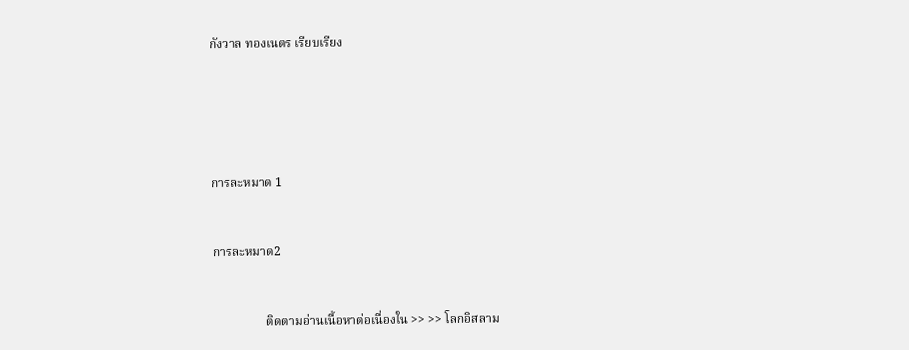กังวาล ทองเนตร เรียบเรียง





การละหมาด 1


การละหมาด2


                 ติดตามอ่านเนื้อหาต่อเนื่องใน >> >> โลกอิสลาม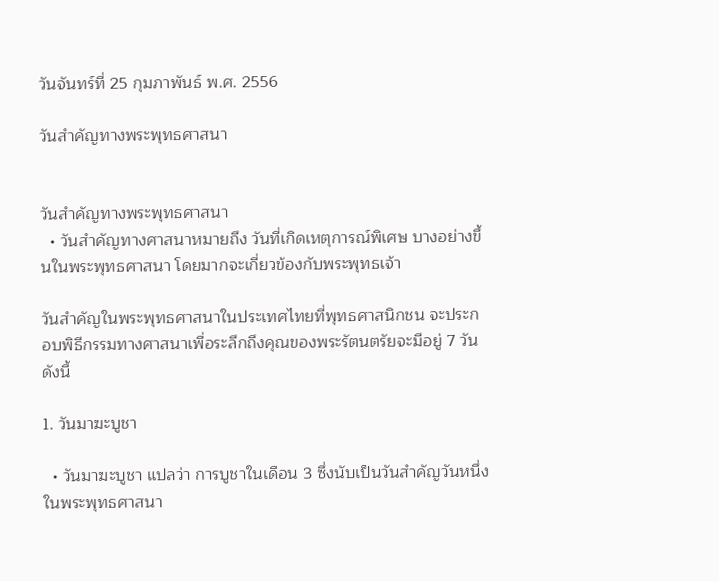วันจันทร์ที่ 25 กุมภาพันธ์ พ.ศ. 2556

วันสำคัญทางพระพุทธศาสนา


วันสำคัญทางพระพุทธศาสนา
  • วันสำคัญทางศาสนาหมายถึง วันที่เกิดเหตุการณ์พิเศษ บางอย่างขึ้นในพระพุทธศาสนา โดยมากจะเกี่ยวข้องกับพระพุทธเจ้า

วันสำคัญในพระพุทธศาสนาในประเทศไทยที่พุทธศาสนิกชน จะประกอบพิธีกรรมทางศาสนาเพื่อระลึกถึงคุณของพระรัตนตรัยจะมีอยู่ 7 วันดังนี้

1. วันมาฆะบูชา

  • วันมาฆะบูชา แปลว่า การบูชาในเดือน 3 ซึ่งนับเป็นวันสำคัญวันหนึ่งในพระพุทธศาสนา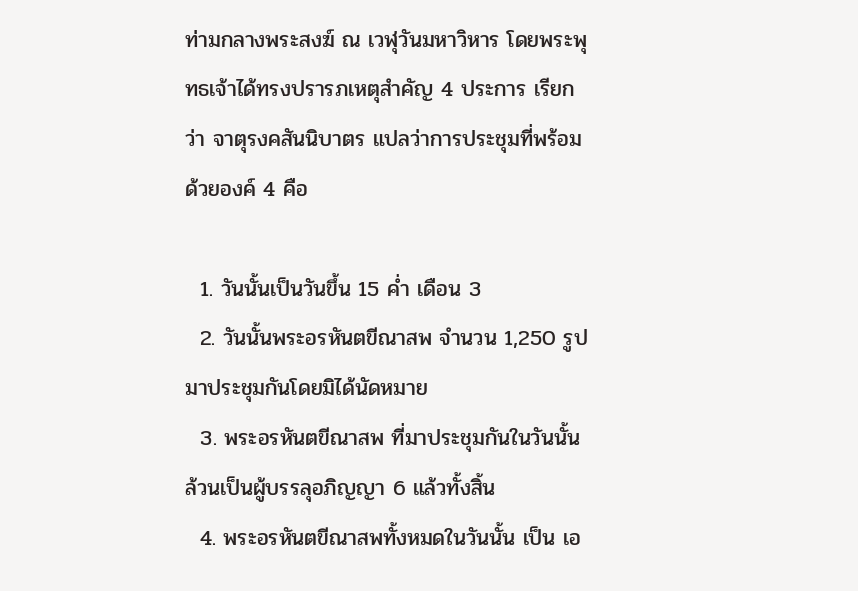ท่ามกลางพระสงฆ์ ณ เวฬุวันมหาวิหาร โดยพระพุทธเจ้าได้ทรงปรารภเหตุสำคัญ 4 ประการ เรียกว่า จาตุรงคสันนิบาตร แปลว่าการประชุมที่พร้อมด้วยองค์ 4 คือ

  1. วันนั้นเป็นวันขึ้น 15 ค่ำ เดือน 3
  2. วันนั้นพระอรหันตขีณาสพ จำนวน 1,250 รูปมาประชุมกันโดยมิได้นัดหมาย
  3. พระอรหันตขีณาสพ ที่มาประชุมกันในวันนั้นล้วนเป็นผู้บรรลุอภิญญา 6 แล้วทั้งสิ้น
  4. พระอรหันตขีณาสพทั้งหมดในวันนั้น เป็น เอ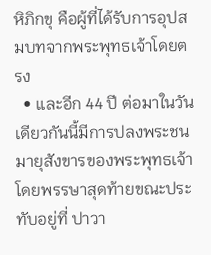หิภิกขุ คือผู้ที่ได้รับการอุปสมบทจากพระพุทธเจ้าโดยตรง
  • และอีก 44 ปี ต่อมาในวันเดียวกันนี้มีการปลงพระชนมายุสังขารของพระพุทธเจ้า โดยพรรษาสุดท้ายขณะประทับอยู่ที่ ปาวา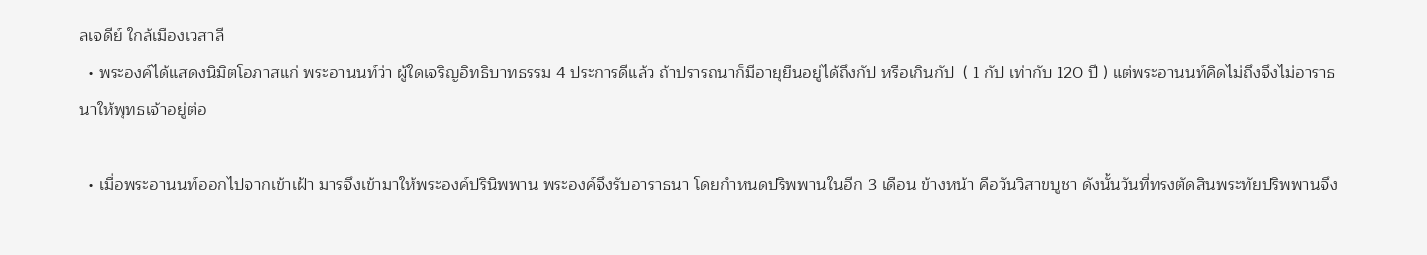ลเจดีย์ ใกล้เมืองเวสาลี
  • พระองค์ได้แสดงนิมิตโอภาสแก่ พระอานนท์ว่า ผู้ใดเจริญอิทธิบาทธรรม 4 ประการดีแล้ว ถ้าปรารถนาก็มีอายุยืนอยู่ได้ถึงกัป หรือเกินกัป  ( 1 กัป เท่ากับ 120 ปี ) แต่พระอานนท์คิดไม่ถึงจึงไม่อาราธนาให้พุทธเจ้าอยู่ต่อ

  • เมื่อพระอานนท์ออกไปจากเข้าเฝ้า มารจึงเข้ามาให้พระองค์ปรินิพพาน พระองค์จึงรับอาราธนา โดยกำหนดปริพพานในอีก 3 เดือน ข้างหน้า คือวันวิสาขบูชา ดังนั้นวันที่ทรงตัดสินพระทัยปริพพานจึง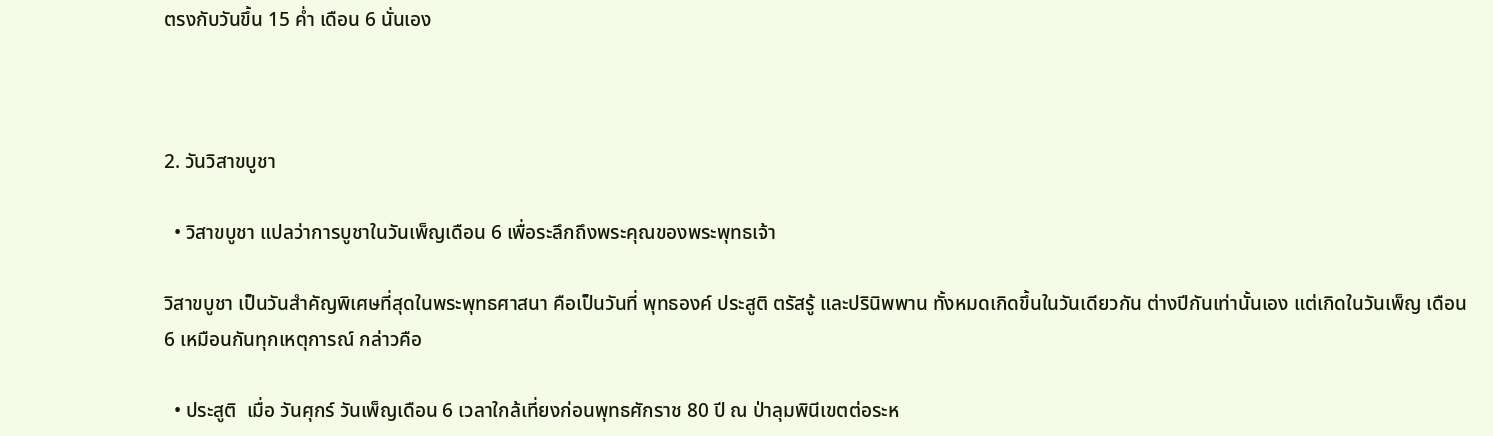ตรงกับวันขึ้น 15 ค่ำ เดือน 6 นั่นเอง



2. วันวิสาขบูชา

  • วิสาขบูชา แปลว่าการบูชาในวันเพ็ญเดือน 6 เพื่อระลึกถึงพระคุณของพระพุทธเจ้า

วิสาขบูชา เป็นวันสำคัญพิเศษที่สุดในพระพุทธศาสนา คือเป็นวันที่ พุทธองค์ ประสูติ ตรัสรู้ และปรินิพพาน ทั้งหมดเกิดขึ้นในวันเดียวกัน ต่างปีกันเท่านั้นเอง แต่เกิดในวันเพ็ญ เดือน 6 เหมือนกันทุกเหตุการณ์ กล่าวคือ

  • ประสูติ  เมื่อ วันศุกร์ วันเพ็ญเดือน 6 เวลาใกล้เที่ยงก่อนพุทธศักราช 80 ปี ณ ป่าลุมพินีเขตต่อระห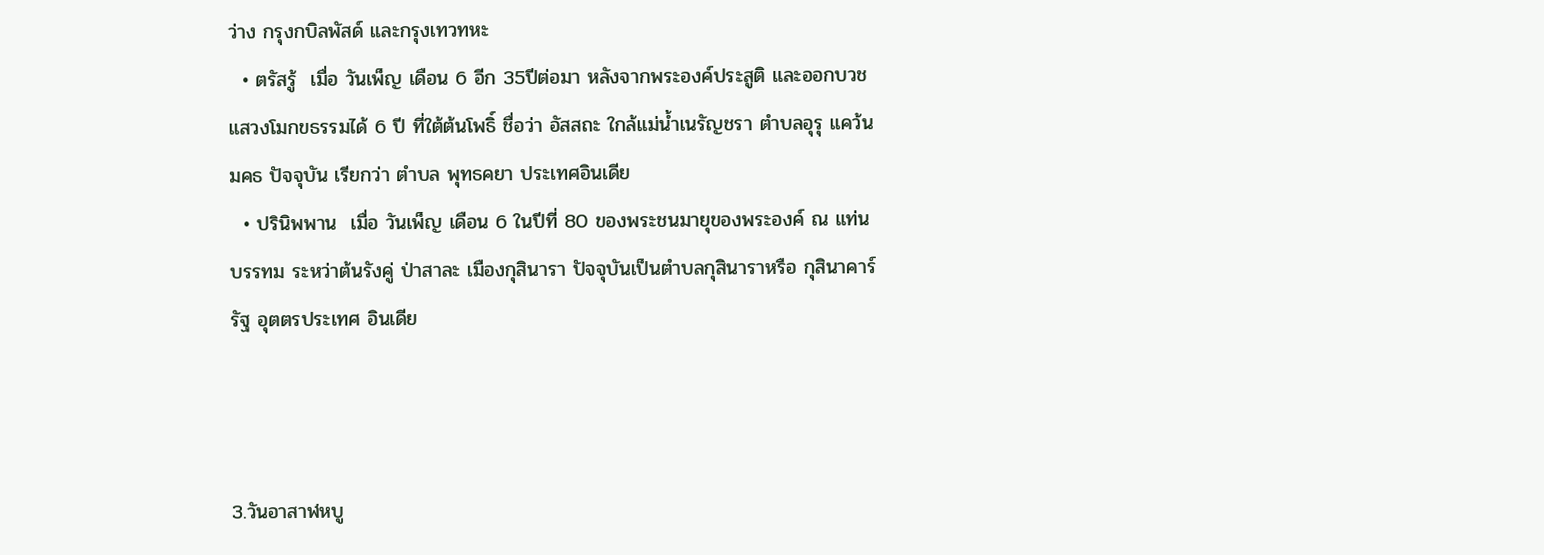ว่าง กรุงกบิลพัสด์ และกรุงเทวทหะ
  • ตรัสรู้  เมื่อ วันเพ็ญ เดือน 6 อีก 35ปีต่อมา หลังจากพระองค์ประสูติ และออกบวชแสวงโมกขธรรมได้ 6 ปี ที่ใต้ต้นโพธิ์ ชื่อว่า อัสสถะ ใกล้แม่น้ำเนรัญชรา ตำบลอุรุ แคว้น มคธ ปัจจุบัน เรียกว่า ตำบล พุทธคยา ประเทศอินเดีย
  • ปรินิพพาน  เมื่อ วันเพ็ญ เดือน 6 ในปีที่ 80 ของพระชนมายุของพระองค์ ณ แท่น บรรทม ระหว่าต้นรังคู่ ป่าสาละ เมืองกุสินารา ปัจจุบันเป็นตำบลกุสินาราหรือ กุสินาคาร์ รัฐ อุตตรประเทศ อินเดีย



3.วันอาสาฬหบู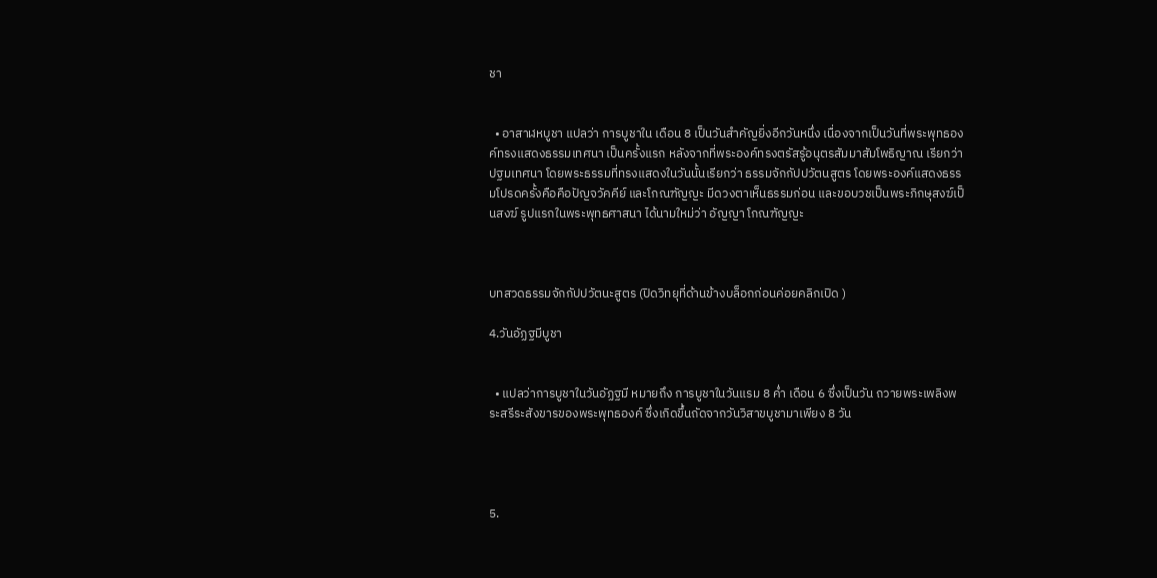ชา


  • อาสาฬหบูชา แปลว่า การบูชาใน เดือน 8 เป็นวันสำคัญยิ่งอีกวันหนึ่ง เนื่องจากเป็นวันที่พระพุทธองค์ทรงแสดงธรรมเทศนา เป็นครั้งแรก หลังจากที่พระองค์ทรงตรัสรู้อนุตรสัมมาสัมโพธิญาณ เรียกว่า ปฐมเทศนา โดยพระธรรมที่ทรงแสดงในวันนั้นเรียกว่า ธรรมจักกัปปวัตนสูตร โดยพระองค์แสดงธรรมโปรดครั้งคือคือปัญจวัคคีย์ และโกณฑัญญะ มีดวงตาเห็นธรรมก่อน และขอบวชเป็นพระภิกษุสงฆ์เป็นสงฆ์ รูปแรกในพระพุทธศาสนา ได้นามใหม่ว่า อัญญา โกณฑัญญะ



บทสวดธรรมจักกัปปวัตนะสูตร (ปิดวิทยุที่ด้านข้างบล็อกก่อนค่อยคลิกเปิด )

4.วันอัฏฐมีบูชา


  • แปลว่าการบูชาในวันอัฏฐมี หมายถึง การบูชาในวันแรม 8 ค่ำ เดือน 6 ซึ่งเป็นวัน ถวายพระเพลิงพระสรีระสังขารของพระพุทธองค์ ซึ่งเกิดขึ้นถัดจากวันวิสาขบูชามาเพียง 8 วัน




5.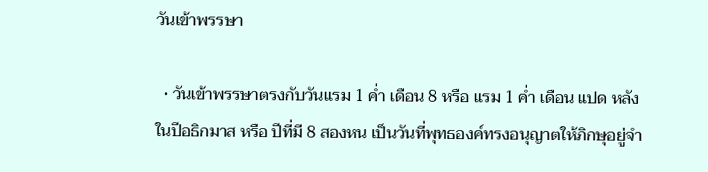วันเข้าพรรษา

  • วันเข้าพรรษาตรงกับวันแรม 1 ค่ำ เดือน 8 หรือ แรม 1 ค่ำ เดือน แปด หลังในปีอธิกมาส หรือ ปีที่มี 8 สองหน เป็นวันที่พุทธองค์ทรงอนุญาตให้ภิกษุอยู่จำ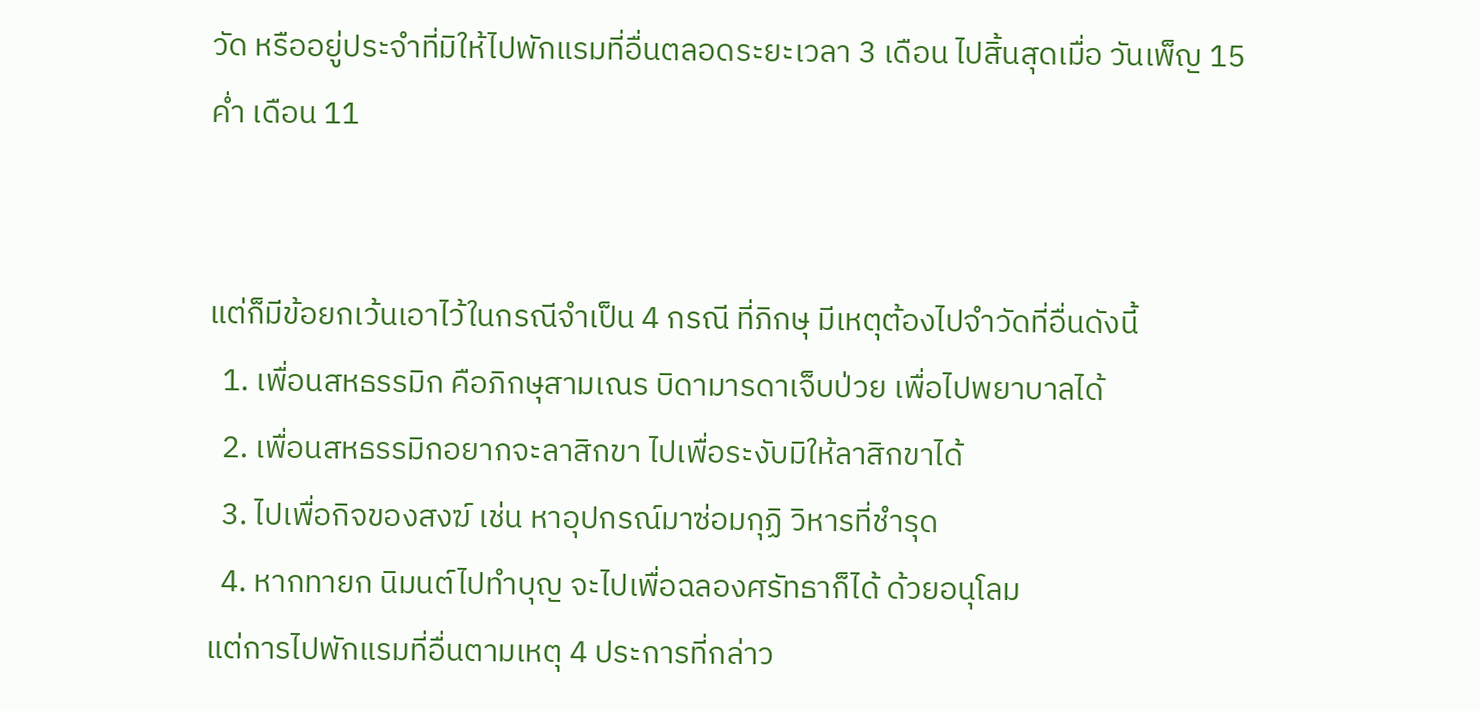วัด หรืออยู่ประจำที่มิให้ไปพักแรมที่อื่นตลอดระยะเวลา 3 เดือน ไปสิ้นสุดเมื่อ วันเพ็ญ 15 ค่ำ เดือน 11


แต่ก็มีข้อยกเว้นเอาไว้ในกรณีจำเป็น 4 กรณี ที่ภิกษุ มีเหตุต้องไปจำวัดที่อื่นดังนี้
  1. เพื่อนสหธรรมิก คือภิกษุสามเณร บิดามารดาเจ็บป่วย เพื่อไปพยาบาลได้
  2. เพื่อนสหธรรมิกอยากจะลาสิกขา ไปเพื่อระงับมิให้ลาสิกขาได้
  3. ไปเพื่อกิจของสงฆ์ เช่น หาอุปกรณ์มาซ่อมกุฏิ วิหารที่ชำรุด
  4. หากทายก นิมนต์ไปทำบุญ จะไปเพื่อฉลองศรัทธาก็ได้ ด้วยอนุโลม
แต่การไปพักแรมที่อื่นตามเหตุ 4 ประการที่กล่าว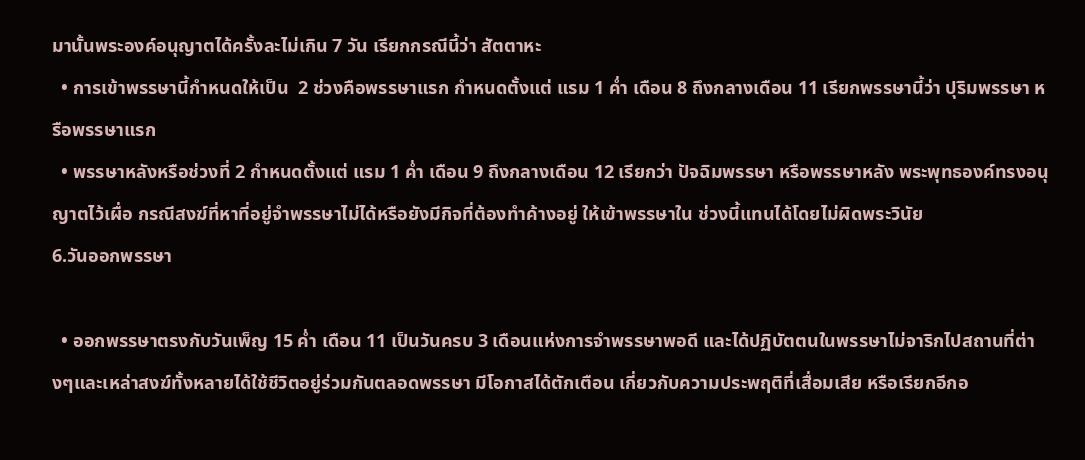มานั้นพระองค์อนุญาตได้ครั้งละไม่เกิน 7 วัน เรียกกรณีนี้ว่า สัตตาหะ
  • การเข้าพรรษานี้กำหนดให้เป็น  2 ช่วงคือพรรษาแรก กำหนดตั้งแต่ แรม 1 ค่ำ เดือน 8 ถึงกลางเดือน 11 เรียกพรรษานี้ว่า ปุริมพรรษา หรือพรรษาแรก
  • พรรษาหลังหรือช่วงที่ 2 กำหนดตั้งแต่ แรม 1 ค่ำ เดือน 9 ถึงกลางเดือน 12 เรียกว่า ปัจฉิมพรรษา หรือพรรษาหลัง พระพุทธองค์ทรงอนุญาตไว้เผื่อ กรณีสงฆ์ที่หาที่อยู่จำพรรษาไม่ได้หรือยังมีกิจที่ต้องทำค้างอยู่ ให้เข้าพรรษาใน ช่วงนี้แทนได้โดยไม่ผิดพระวินัย
6.วันออกพรรษา

  • ออกพรรษาตรงกับวันเพ็ญ 15 ค่ำ เดือน 11 เป็นวันครบ 3 เดือนแห่งการจำพรรษาพอดี และได้ปฏิบัตตนในพรรษาไม่จาริกไปสถานที่ต่างๆและเหล่าสงฆ์ทั้งหลายได้ใช้ชีวิตอยู่ร่วมกันตลอดพรรษา มีโอกาสได้ตักเตือน เกี่ยวกับความประพฤติที่เสื่อมเสีย หรือเรียกอีกอ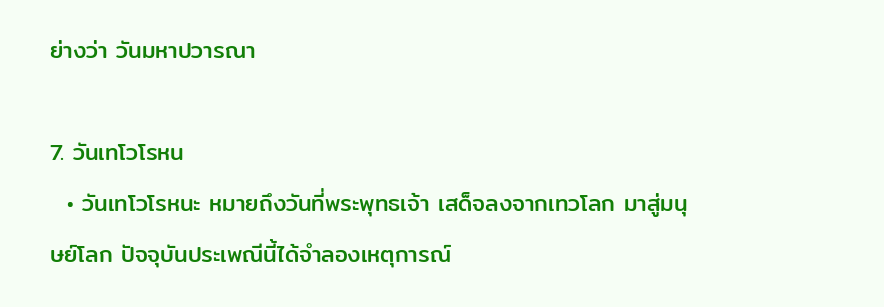ย่างว่า วันมหาปวารณา

7. วันเทโวโรหน
  • วันเทโวโรหนะ หมายถึงวันที่พระพุทธเจ้า เสด็จลงจากเทวโลก มาสู่มนุษย์โลก ปัจจุบันประเพณีนี้ได้จำลองเหตุการณ์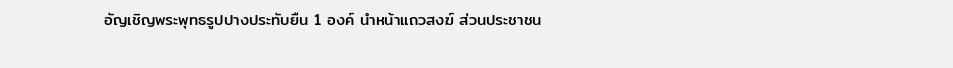อัญเชิญพระพุทธรูปปางประทับยืน 1 องค์ นำหน้าแถวสงฆ์ ส่วนประชาชน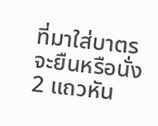ที่มาใส่บาตรจะยืนหรือนั่ง 2 แถวหัน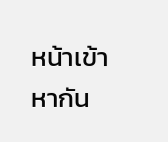หน้าเข้าหากัน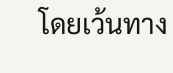โดยเว้นทาง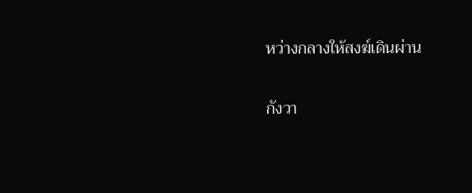หว่างกลางให้สงฆ์เดินผ่าน

กังวา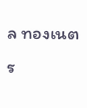ล ทองเนตร